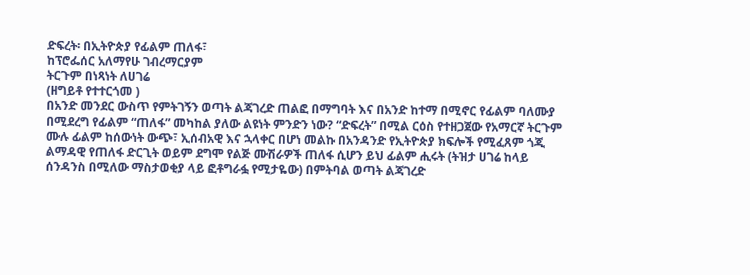ድፍረት፡ በኢትዮጵያ የፊልም ጠለፋ፣
ከፕሮፌሰር አለማየሁ ገብረማርያም
ትርጉም በነጻነት ለሀገሬ
(ዘግይቶ የተተርጎመ )
በአንድ መንደር ውስጥ የምትገኝን ወጣት ልጃገረድ ጠልፎ በማግባት እና በአንድ ከተማ በሚኖር የፊልም ባለሙያ በሚደረግ የፊልም “ጠለፋ” መካከል ያለው ልዩነት ምንድን ነው? “ድፍረት” በሚል ርዕስ የተዘጋጀው የአማርኛ ትርጉም ሙሉ ፊልም ከሰውነት ውጭ፣ ኢሰብአዊ እና ኋላቀር በሆነ መልኩ በአንዳንድ የኢትዮጵያ ክፍሎች የሚፈጸም ጎጂ ልማዳዊ የጠለፋ ድርጊት ወይም ደግሞ የልጅ ሙሽራዎች ጠለፋ ሲሆን ይህ ፊልም ሒሩት (ትዝታ ሀገሬ ከላይ ሰንዳንስ በሚለው ማስታወቂያ ላይ ፎቶግራፏ የሚታዬው) በምትባል ወጣት ልጃገረድ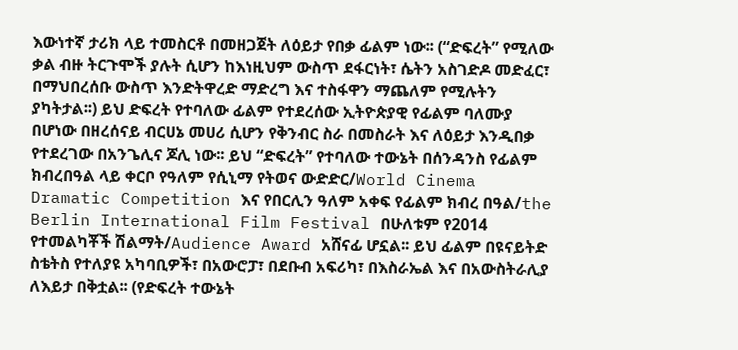እውነተኛ ታሪክ ላይ ተመስርቶ በመዘጋጀት ለዕይታ የበቃ ፊልም ነው፡፡ (“ድፍረት” የሚለው ቃል ብዙ ትርጉሞች ያሉት ሲሆን ከእነዚህም ውስጥ ደፋርነት፣ ሴትን አስገድዶ መድፈር፣ በማህበረሰቡ ውስጥ እንድትዋረድ ማድረግ እና ተስፋዋን ማጨለም የሚሉትን ያካትታል፡፡) ይህ ድፍረት የተባለው ፊልም የተደረሰው ኢትዮጵያዊ የፊልም ባለሙያ በሆነው በዘረሰናይ ብርሀኔ መሀሪ ሲሆን የቅንብር ስራ በመስራት እና ለዕይታ እንዲበቃ የተደረገው በአንጌሊና ጆሊ ነው፡፡ ይህ “ድፍረት” የተባለው ተውኔት በሰንዳንስ የፊልም ክብረበዓል ላይ ቀርቦ የዓለም የሲኒማ የትወና ውድድር/World Cinema Dramatic Competition እና የበርሊን ዓለም አቀፍ የፊልም ክብረ በዓል/the Berlin International Film Festival በሁለቱም የ2014 የተመልካቾች ሽልማት/Audience Award አሸናፊ ሆኗል፡፡ ይህ ፊልም በዩናይትድ ስቴትስ የተለያዩ አካባቢዎች፣ በአውሮፓ፣ በደቡብ አፍሪካ፣ በእስራኤል እና በአውስትራሊያ ለእይታ በቅቷል፡፡ (የድፍረት ተውኔት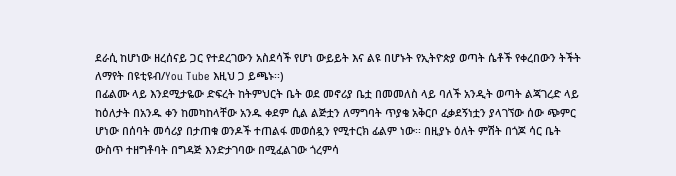ደራሲ ከሆነው ዘረሰናይ ጋር የተደረገውን አስደሳች የሆነ ውይይት እና ልዩ በሆኑት የኢትዮጵያ ወጣት ሴቶች የቀረበውን ትችት ለማየት በዩቲዩብ/You Tube እዚህ ጋ ይጫኑ፡፡)
በፊልሙ ላይ እንደሚታዬው ድፍረት ከትምህርት ቤት ወደ መኖሪያ ቤቷ በመመለስ ላይ ባለች አንዲት ወጣት ልጃገረድ ላይ ከዕለታት በአንዱ ቀን ከመካከላቸው አንዱ ቀደም ሲል ልጅቷን ለማግባት ጥያቄ አቅርቦ ፈቃደኝነቷን ያላገኘው ሰው ጭምር ሆነው በሰባት መሳሪያ በታጠቁ ወንዶች ተጠልፋ መወሰዷን የሚተርክ ፊልም ነው፡፡ በዚያኑ ዕለት ምሽት በጎጆ ሳር ቤት ውስጥ ተዘግቶባት በግዳጅ እንድታገባው በሚፈልገው ጎረምሳ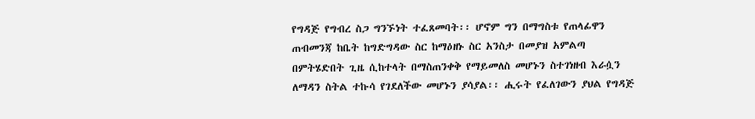የግዳጅ የግብረ ስጋ ግንኙነት ተፈጸመባት፡፡ ሆኖም ግን በማግስቱ የጠላፊዋን ጠብመንጃ ከቤት ከግድግዳው ስር ከማዕዘኑ ስር አንስታ በመያዝ አምልጣ በምትሄድበት ጊዜ ሲከተላት በማስጠንቀቅ የማይመለስ መሆኑን ስተገነዘብ እራሷን ለማዳን ስትል ተኩሳ የገደለችው መሆኑን ያሳያል፡፡ ሒሩት የፈለገውን ያህል የግዳጅ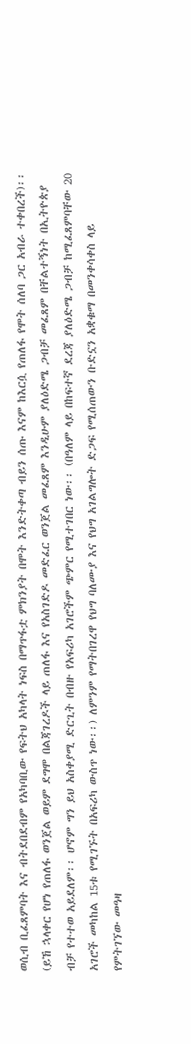ወሲብ ቢፈጸምባት እና ብትደበደብም የአካባቢው የፍትህ አካላት ነፍስ በማጥፋቷ ምክንያት በሞት እንድትቀጣ ብይን ሰጡ እናም ከእርሷ የጠለፋ የሞት ሰለባ ጋር አብራ ተቀበረች)፡፡ (ይኸ ኋላቀር የሆነ የጠለፋ ወንጀል ወይም ደግሞ በልጃገረዶች ላይ ጠለፋ እና የአስገድዶ መድፈር ወንጀል መፈጸም እንዲሁም ያለዕድሜ ጋብቻ መፈጸም በቸልተኝነት በኢትዮጵያ ብቻ የተተወ አይደለም፡፡ ሆኖም ግን ይህ አስቀያሚ ድርጊት በብዙ የአፍሪካ አገሮችም ጭምር የሚተገበር ነው፡፡ (በዓለም ላይ በከፍተኛ ደረጃ ያለዕድሜ ጋብቻ ከሚፈጸምባቸው 20 አገሮች መካከል 15ቱ የሚገኙት በአፍሪካ ውስጥ ነው፡፡) ለምንም የማትበገረዋ የህግ ባለሙያ እና የህግ አገልግሎት ድጋፍ የሚሰጠውን ቡድኗን አቋቁማ በመንቀሳቀስ ላይ የምትገኘው መዓዛ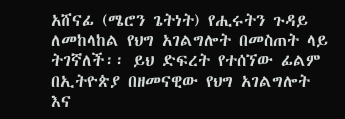አሸናፊ (ሜሮን ጌትነት) የሒሩትን ጉዳይ ለመከላከል የህግ አገልግሎት በመስጠት ላይ ትገኛለች፡፡ ይህ ድፍረት የተሰኘው ፊልም በኢትዮጵያ በዘመናዊው የህግ አገልግሎት እና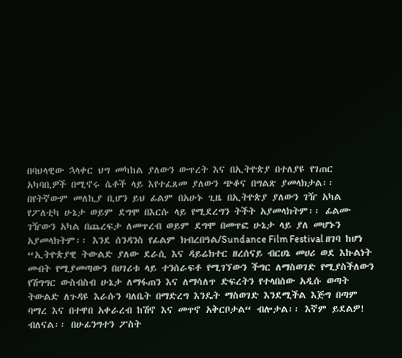በባህላዊው ኋላቀር ህግ መካከል ያለውን ውጥረት እና በኢትዮጵያ በተለያዩ የገጠር አካባቢዎች በሚኖሩ ሴቶች ላይ እየተፈጸመ ያለውን ጭቆና በግልጽ ያመላክታል፡፡
በየትኛውም መለኪያ ቢሆን ይህ ፊልም በአሁኑ ጊዜ በኢትዮጵያ ያለውን ገዥ አካል የፖለቲካ ሁኔታ ወይም ደግሞ በእርሱ ላይ የሚደረግን ትችት አያመላክትም፡፡ ፊልሙ ገዥውን አካል በጨረፍታ ለመጥረብ ወይም ደግሞ በመጥፎ ሁኔታ ላይ ያለ መሆኑን አያመላክትም፡፡ እንደ ሰንዳንስ የፊልም ክብረበዓል/Sundance Film Festival ዘገባ ከሆነ “ኢትዮጵያዊ ትውልድ ያለው ደራሲ እና ዳይሬክተር ዘረሰናይ ብርሀኔ መሀሪ ወደ እኩልነት መብት የሚያመጣውን በሀገሪቱ ላይ ተንሰራፍቶ የሚገኘውን ችግር ለማስወገድ የሚያስችለውን የሽግግር ውስብስብ ሁኔታ ለማፋጠን እና ለማሳለጥ ድፍረትን የተላበሰው አዲሱ ወጣት ትውልድ ለጉዳዩ እራሱን ባለቤት በማድረግ እንዴት ማስወገድ እንደሚችል እጅግ በጣም ባማረ እና በተዋበ አቀራረብ ከሽኖ እና መጥኖ አቅርቦታል“ ብሎታል፡፡ እኛም ይደልዎ! ብለናል፡፡ በሁፊንግተን ፖስት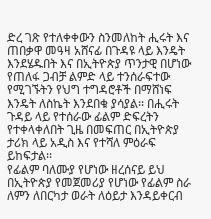ድረ ገጽ የተለቀቀውን ስንመለከት ሒሩት እና ጠበቃዋ መዓዛ አሸናፊ በጉዳዩ ላይ እንዴት እንደሄዱበት እና በኢትዮጵያ ጥንታዊ በሆነው የጠለፋ ጋብቻ ልምድ ላይ ተንሰራፍተው የሚገኙትን የህግ ተግዳሮቶች በማሸነፍ እንዴት ለስኬት እንደበቁ ያሳያል፡፡ በሒሩት ጉዳይ ላይ የተሰራው ፊልም ድፍረትን የተቀላቀለበት ጊዜ በመፍጠር በኢትዮጵያ ታሪክ ላይ አዲስ እና የተሻለ ምዕራፍ ይከፍታል፡፡
የፊልም ባለሙያ የሆነው ዘረሰናይ ይህ በኢትዮጵያ የመጀመሪያ የሆነው የፊልም ስራ ለምን ለበርካታ ወራት ለዕይታ እንዳይቀርብ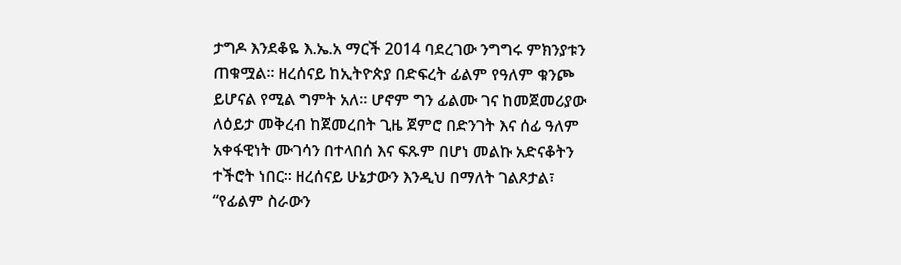ታግዶ እንደቆዬ እ.ኤ.አ ማርች 2014 ባደረገው ንግግሩ ምክንያቱን ጠቁሟል፡፡ ዘረሰናይ ከኢትዮጵያ በድፍረት ፊልም የዓለም ቁንጮ ይሆናል የሚል ግምት አለ፡፡ ሆኖም ግን ፊልሙ ገና ከመጀመሪያው ለዕይታ መቅረብ ከጀመረበት ጊዜ ጀምሮ በድንገት እና ሰፊ ዓለም አቀፋዊነት ሙገሳን በተላበሰ እና ፍጹም በሆነ መልኩ አድናቆትን ተችሮት ነበር፡፡ ዘረሰናይ ሁኔታውን እንዲህ በማለት ገልጾታል፣
“የፊልም ስራውን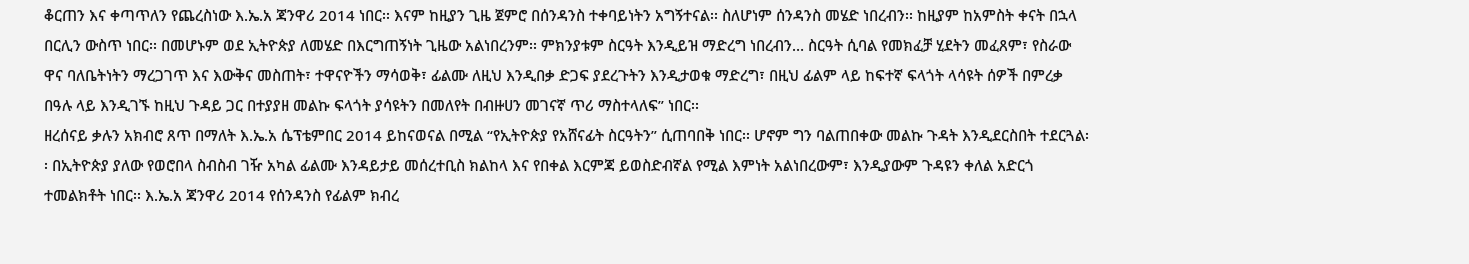ቆርጠን እና ቀጣጥለን የጨረስነው እ.ኤ.አ ጃንዋሪ 2014 ነበር፡፡ እናም ከዚያን ጊዜ ጀምሮ በሰንዳንስ ተቀባይነትን አግኝተናል፡፡ ስለሆነም ሰንዳንስ መሄድ ነበረብን፡፡ ከዚያም ከአምስት ቀናት በኋላ በርሊን ውስጥ ነበር፡፡ በመሆኑም ወደ ኢትዮጵያ ለመሄድ በእርግጠኝነት ጊዜው አልነበረንም፡፡ ምክንያቱም ስርዓት እንዲይዝ ማድረግ ነበረብን… ስርዓት ሲባል የመክፈቻ ሂደትን መፈጸም፣ የስራው ዋና ባለቤትነትን ማረጋገጥ እና እውቅና መስጠት፣ ተዋናዮችን ማሳወቅ፣ ፊልሙ ለዚህ እንዲበቃ ድጋፍ ያደረጉትን እንዲታወቁ ማድረግ፣ በዚህ ፊልም ላይ ከፍተኛ ፍላጎት ላሳዩት ሰዎች በምረቃ በዓሉ ላይ እንዲገኙ ከዚህ ጉዳይ ጋር በተያያዘ መልኩ ፍላጎት ያሳዩትን በመለየት በብዙሀን መገናኛ ጥሪ ማስተላለፍ” ነበር፡፡
ዘረሰናይ ቃሉን አክብሮ ጸጥ በማለት እ.ኤ.አ ሴፕቴምበር 2014 ይከናወናል በሚል “የኢትዮጵያ የአሸናፊት ስርዓትን” ሲጠባበቅ ነበር፡፡ ሆኖም ግን ባልጠበቀው መልኩ ጉዳት እንዲደርስበት ተደርጓል፡፡ በኢትዮጵያ ያለው የወሮበላ ስብስብ ገዥ አካል ፊልሙ እንዳይታይ መሰረተቢስ ክልከላ እና የበቀል እርምጃ ይወስድብኛል የሚል እምነት አልነበረውም፣ እንዲያውም ጉዳዩን ቀለል አድርጎ ተመልክቶት ነበር፡፡ እ.ኤ.አ ጃንዋሪ 2014 የሰንዳንስ የፊልም ክብረ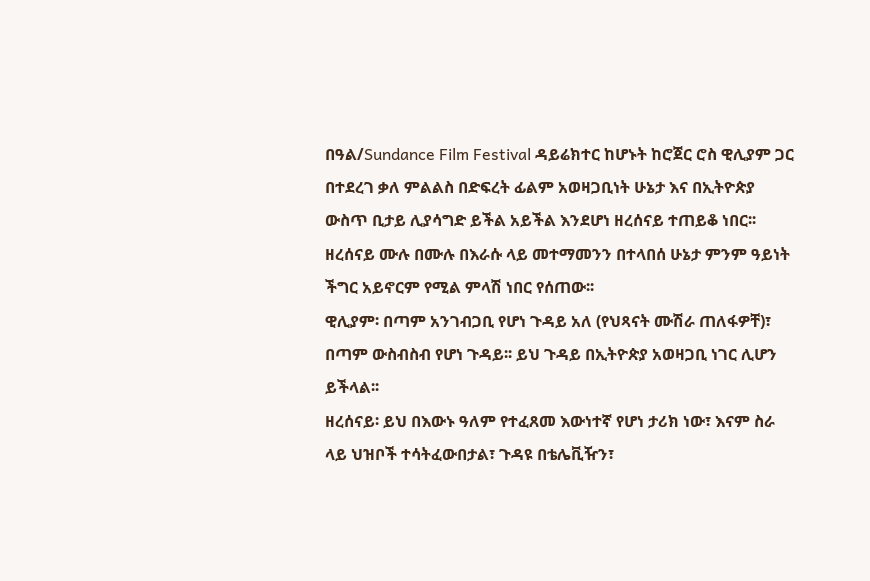በዓል/Sundance Film Festival ዳይሬክተር ከሆኑት ከሮጀር ሮስ ዊሊያም ጋር በተደረገ ቃለ ምልልስ በድፍረት ፊልም አወዛጋቢነት ሁኔታ እና በኢትዮጵያ ውስጥ ቢታይ ሊያሳግድ ይችል አይችል እንደሆነ ዘረሰናይ ተጠይቆ ነበር፡፡ ዘረሰናይ ሙሉ በሙሉ በእራሱ ላይ መተማመንን በተላበሰ ሁኔታ ምንም ዓይነት ችግር አይኖርም የሚል ምላሽ ነበር የሰጠው፡፡
ዊሊያም፡ በጣም አንገብጋቢ የሆነ ጉዳይ አለ (የህጻናት ሙሽራ ጠለፋዎቸ)፣ በጣም ውስብስብ የሆነ ጉዳይ፡፡ ይህ ጉዳይ በኢትዮጵያ አወዛጋቢ ነገር ሊሆን ይችላል፡፡
ዘረሰናይ፡ ይህ በእውኑ ዓለም የተፈጸመ እውነተኛ የሆነ ታሪክ ነው፣ እናም ስራ ላይ ህዝቦች ተሳትፈውበታል፣ ጉዳዩ በቴሌቪዥን፣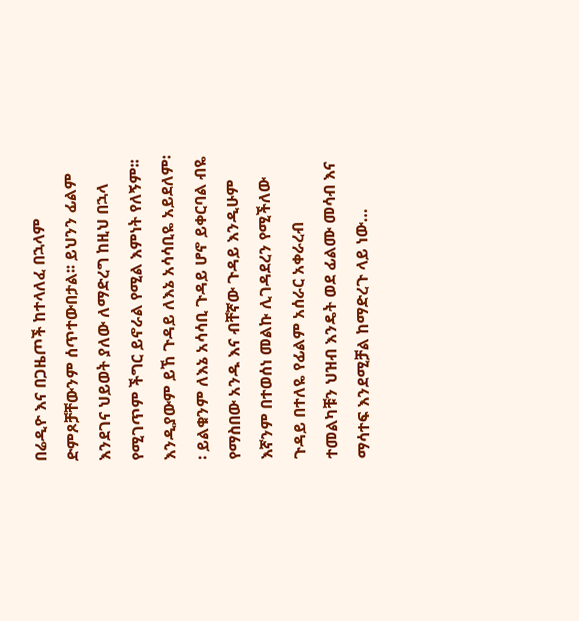በሬዲዮ እና በጋዜጦች ከተላለፈ በኋላም ድምጾቻቸውንም ሰጥተውበታል፡፡ ይህንን ፊልም እንደገና ህይወት ያለው ለማድረግ ከዚህ በኋላ የሚገጥም ችግር ይኖራል የሚል እምነት የለኝም፡፡ እንዲያውም ይኸ ጉዳይ ለእኔ አሳሳቢዬ አይደለም፡፡ ይልቁንም ለእኔ አሳሳቢ ጉዳይ ሆኖ ይቀርባል ብዬ የማስበው አንዱ እና ብቸኛው ጉዳይ እንዲሁም እኛንም በተወሰነ መልኩ ሊገዳደረን የሚችለው ጉዳይ በተለዬ የፊልም አሰራር አቀራረብ ተመልካቹን ህዝብ እንዴት ወደ ፊልሙ መሳብ እና ማሳተፍ እንደሚቻል ከማድረጉ ላይ ነው…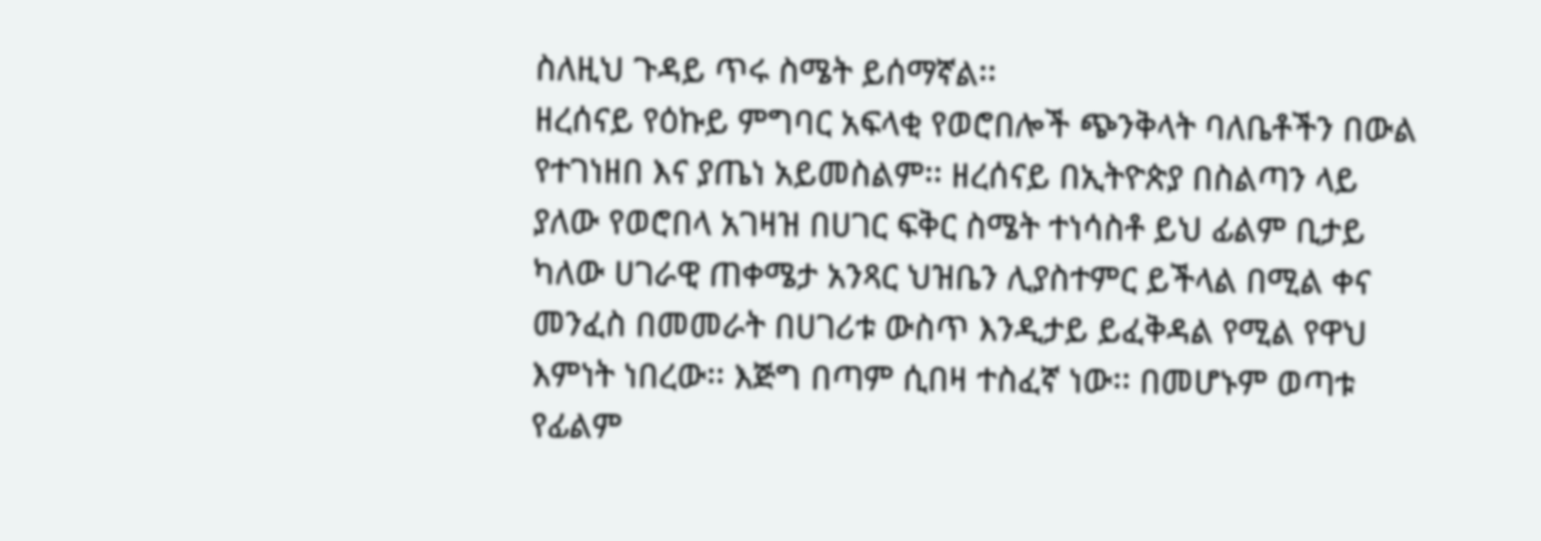ስለዚህ ጉዳይ ጥሩ ስሜት ይሰማኛል፡፡
ዘረሰናይ የዕኩይ ምግባር አፍላቂ የወሮበሎች ጭንቅላት ባለቤቶችን በውል የተገነዘበ እና ያጤነ አይመስልም፡፡ ዘረሰናይ በኢትዮጵያ በስልጣን ላይ ያለው የወሮበላ አገዛዝ በሀገር ፍቅር ስሜት ተነሳስቶ ይህ ፊልም ቢታይ ካለው ሀገራዊ ጠቀሜታ አንጻር ህዝቤን ሊያስተምር ይችላል በሚል ቀና መንፈስ በመመራት በሀገሪቱ ውስጥ እንዲታይ ይፈቅዳል የሚል የዋህ እምነት ነበረው፡፡ እጅግ በጣም ሲበዛ ተስፈኛ ነው፡፡ በመሆኑም ወጣቱ የፊልም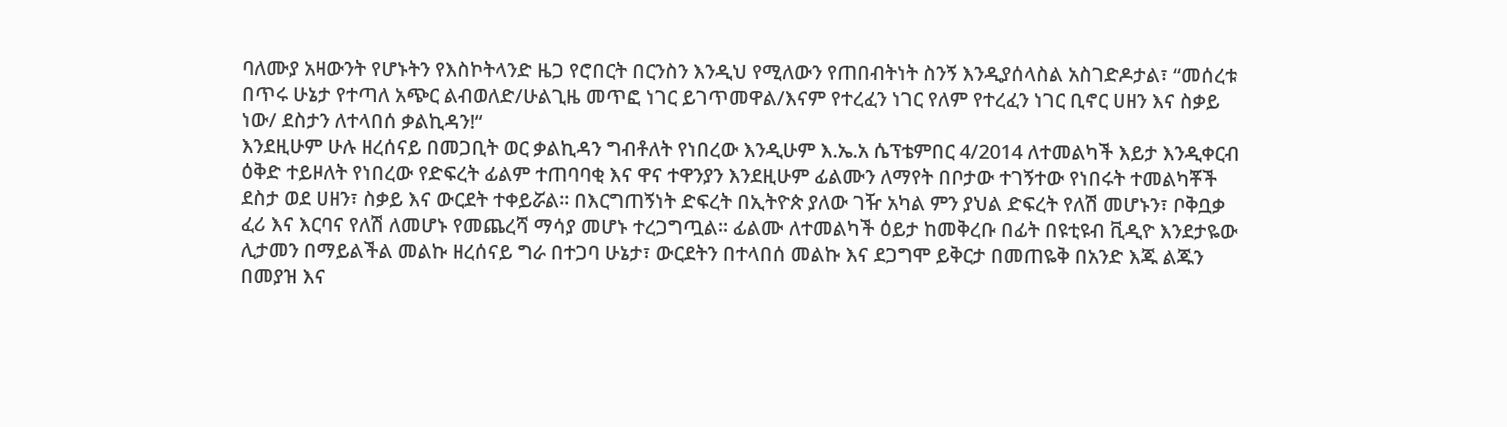ባለሙያ አዛውንት የሆኑትን የእስኮትላንድ ዜጋ የሮበርት በርንስን እንዲህ የሚለውን የጠበብትነት ስንኝ እንዲያሰላስል አስገድዶታል፣ “መሰረቱ በጥሩ ሁኔታ የተጣለ አጭር ልብወለድ/ሁልጊዜ መጥፎ ነገር ይገጥመዋል/እናም የተረፈን ነገር የለም የተረፈን ነገር ቢኖር ሀዘን እና ስቃይ ነው/ ደስታን ለተላበሰ ቃልኪዳን!“
እንደዚሁም ሁሉ ዘረሰናይ በመጋቢት ወር ቃልኪዳን ግብቶለት የነበረው እንዲሁም እ.ኤ.አ ሴፕቴምበር 4/2014 ለተመልካች እይታ እንዲቀርብ ዕቅድ ተይዞለት የነበረው የድፍረት ፊልም ተጠባባቂ እና ዋና ተዋንያን እንደዚሁም ፊልሙን ለማየት በቦታው ተገኝተው የነበሩት ተመልካቾች ደስታ ወደ ሀዘን፣ ስቃይ እና ውርደት ተቀይሯል፡፡ በእርግጠኝነት ድፍረት በኢትዮጵ ያለው ገዥ አካል ምን ያህል ድፍረት የለሽ መሆኑን፣ ቦቅቧቃ ፈሪ እና እርባና የለሽ ለመሆኑ የመጨረሻ ማሳያ መሆኑ ተረጋግጧል፡፡ ፊልሙ ለተመልካች ዕይታ ከመቅረቡ በፊት በዩቲዩብ ቪዲዮ እንደታዬው ሊታመን በማይልችል መልኩ ዘረሰናይ ግራ በተጋባ ሁኔታ፣ ውርደትን በተላበሰ መልኩ እና ደጋግሞ ይቅርታ በመጠዬቅ በአንድ እጁ ልጁን በመያዝ እና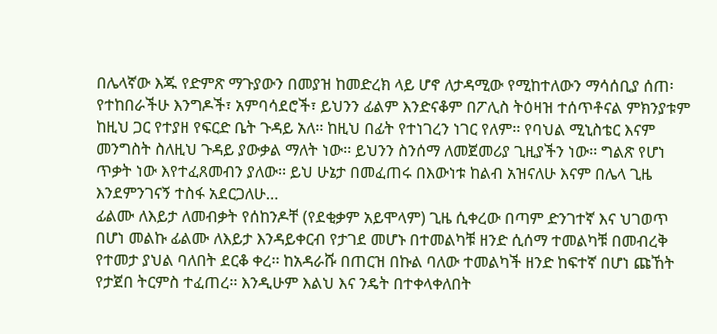በሌላኛው እጁ የድምጽ ማጉያውን በመያዝ ከመድረክ ላይ ሆኖ ለታዳሚው የሚከተለውን ማሳሰቢያ ሰጠ፡
የተከበራችሁ እንግዶች፣ አምባሳደሮች፣ ይህንን ፊልም እንድናቆም በፖሊስ ትዕዛዝ ተሰጥቶናል ምክንያቱም ከዚህ ጋር የተያዘ የፍርድ ቤት ጉዳይ አለ፡፡ ከዚህ በፊት የተነገረን ነገር የለም፡፡ የባህል ሚኒስቴር እናም መንግስት ስለዚህ ጉዳይ ያውቃል ማለት ነው፡፡ ይህንን ስንሰማ ለመጀመሪያ ጊዚያችን ነው፡፡ ግልጽ የሆነ ጥቃት ነው እየተፈጸመብን ያለው፡፡ ይህ ሁኔታ በመፈጠሩ በእውነቱ ከልብ አዝናለሁ እናም በሌላ ጊዜ እንደምንገናኝ ተስፋ አደርጋለሁ…
ፊልሙ ለእይታ ለመብቃት የሰከንዶቸ (የደቂቃም አይሞላም) ጊዜ ሲቀረው በጣም ድንገተኛ እና ህገወጥ በሆነ መልኩ ፊልሙ ለእይታ እንዳይቀርብ የታገደ መሆኑ በተመልካቹ ዘንድ ሲሰማ ተመልካቹ በመብረቅ የተመታ ያህል ባለበት ደርቆ ቀረ፡፡ ከአዳራሹ በጠርዝ በኩል ባለው ተመልካች ዘንድ ከፍተኛ በሆነ ጩኸት የታጀበ ትርምስ ተፈጠረ፡፡ እንዲሁም እልህ እና ንዴት በተቀላቀለበት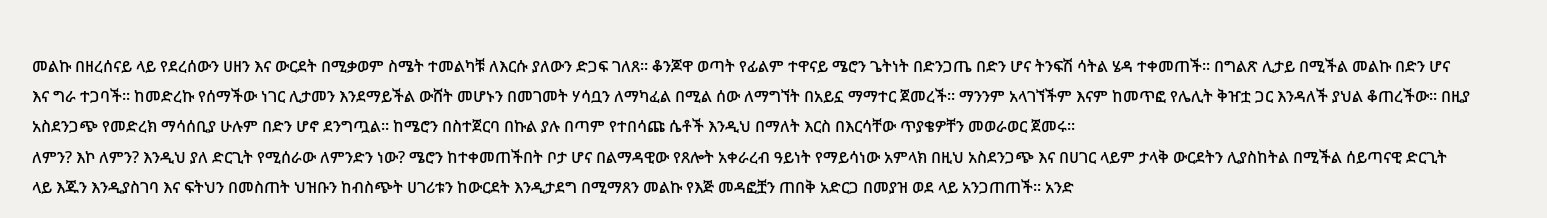መልኩ በዘረሰናይ ላይ የደረሰውን ሀዘን እና ውርደት በሚቃወም ስሜት ተመልካቹ ለእርሱ ያለውን ድጋፍ ገለጸ፡፡ ቆንጆዋ ወጣት የፊልም ተዋናይ ሜሮን ጌትነት በድንጋጤ በድን ሆና ትንፍሽ ሳትል ሄዳ ተቀመጠች፡፡ በግልጽ ሊታይ በሚችል መልኩ በድን ሆና እና ግራ ተጋባች፡፡ ከመድረኩ የሰማችው ነገር ሊታመን እንደማይችል ውሸት መሆኑን በመገመት ሃሳቧን ለማካፈል በሚል ሰው ለማግኘት በአይኗ ማማተር ጀመረች፡፡ ማንንም አላገኘችም እናም ከመጥፎ የሌሊት ቅዠቷ ጋር እንዳለች ያህል ቆጠረችው፡፡ በዚያ አስደንጋጭ የመድረክ ማሳሰቢያ ሁሉም በድን ሆኖ ደንግጧል፡፡ ከሜሮን በስተጀርባ በኩል ያሉ በጣም የተበሳጩ ሴቶች እንዲህ በማለት እርስ በእርሳቸው ጥያቄዎቸን መወራወር ጀመሩ፡፡
ለምን? እኮ ለምን? እንዲህ ያለ ድርጊት የሚሰራው ለምንድን ነው? ሜሮን ከተቀመጠችበት ቦታ ሆና በልማዳዊው የጸሎት አቀራረብ ዓይነት የማይሳነው አምላክ በዚህ አስደንጋጭ እና በሀገር ላይም ታላቅ ውርደትን ሊያስከትል በሚችል ሰይጣናዊ ድርጊት ላይ እጁን እንዲያስገባ እና ፍትህን በመስጠት ህዝቡን ከብስጭት ሀገሪቱን ከውርደት እንዲታደግ በሚማጸን መልኩ የእጅ መዳፎቿን ጠበቅ አድርጋ በመያዝ ወደ ላይ አንጋጠጠች፡፡ አንድ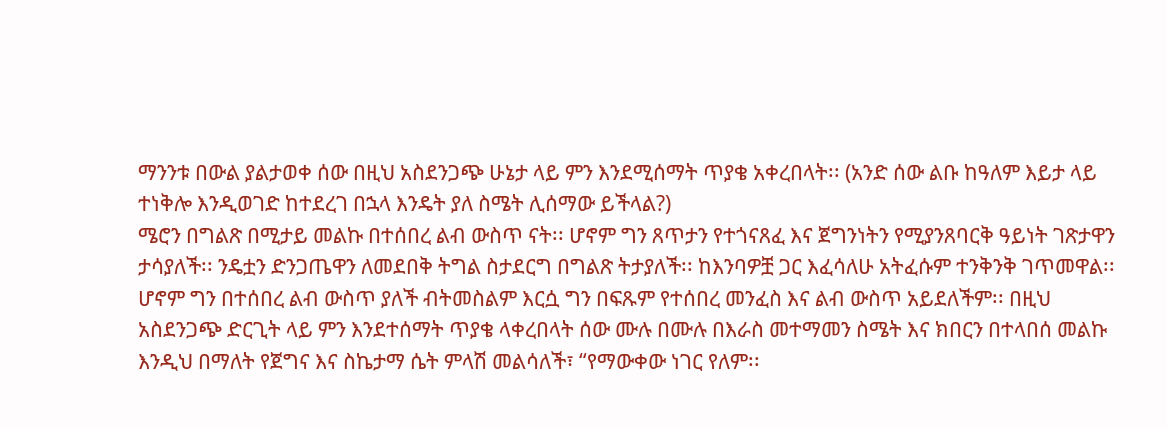ማንንቱ በውል ያልታወቀ ሰው በዚህ አስደንጋጭ ሁኔታ ላይ ምን እንደሚሰማት ጥያቄ አቀረበላት፡፡ (አንድ ሰው ልቡ ከዓለም እይታ ላይ ተነቅሎ እንዲወገድ ከተደረገ በኋላ እንዴት ያለ ስሜት ሊሰማው ይችላል?)
ሜሮን በግልጽ በሚታይ መልኩ በተሰበረ ልብ ውስጥ ናት፡፡ ሆኖም ግን ጸጥታን የተጎናጸፈ እና ጀግንነትን የሚያንጸባርቅ ዓይነት ገጽታዋን ታሳያለች፡፡ ንዴቷን ድንጋጤዋን ለመደበቅ ትግል ስታደርግ በግልጽ ትታያለች፡፡ ከእንባዎቿ ጋር እፈሳለሁ አትፈሱም ተንቅንቅ ገጥመዋል፡፡ ሆኖም ግን በተሰበረ ልብ ውስጥ ያለች ብትመስልም እርሷ ግን በፍጹም የተሰበረ መንፈስ እና ልብ ውስጥ አይደለችም፡፡ በዚህ አስደንጋጭ ድርጊት ላይ ምን እንደተሰማት ጥያቄ ላቀረበላት ሰው ሙሉ በሙሉ በእራስ መተማመን ስሜት እና ክበርን በተላበሰ መልኩ እንዲህ በማለት የጀግና እና ስኬታማ ሴት ምላሽ መልሳለች፣ “የማውቀው ነገር የለም፡፡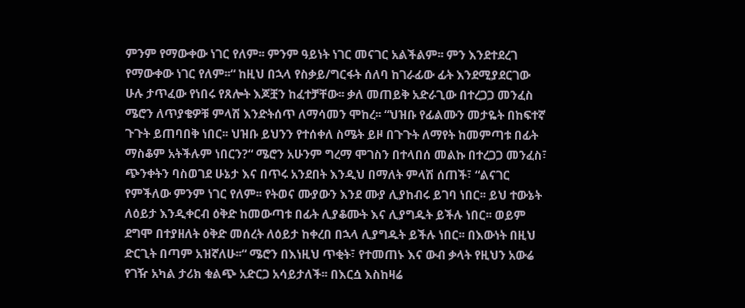ምንም የማውቀው ነገር የለም፡፡ ምንም ዓይነት ነገር መናገር አልችልም፡፡ ምን እንደተደረገ የማውቀው ነገር የለም፡፡“ ከዚህ በኋላ የስቃይ/ግርፋት ሰለባ ከገራፊው ፊት እንደሚያደርገው ሁሉ ታጥፈው የነበሩ የጸሎት እጆቿን ከፈተቻቸው፡፡ ቃለ መጠይቅ አድራጊው በተረጋጋ መንፈስ ሜሮን ለጥያቄዎቹ ምላሽ እንድትሰጥ ለማሳመን ሞከረ፡፡ “ህዝቡ የፊልሙን መታዬት በከፍተኛ ጉጉት ይጠባበቅ ነበር፡፡ ህዝቡ ይህንን የተሰቀለ ስሜት ይዞ በጉጉት ለማየት ከመምጣቱ በፊት ማስቆም አትችሉም ነበርን?“ ሜሮን አሁንም ግረማ ሞገስን በተላበሰ መልኩ በተረጋጋ መንፈስ፣ ጭንቀትን ባስወገደ ሁኔታ እና በጥሩ አንደበት እንዲህ በማለት ምላሽ ሰጠች፣ “ልናገር የምችለው ምንም ነገር የለም፡፡ የትወና ሙያውን እንደ ሙያ ሊያከብሩ ይገባ ነበር፡፡ ይህ ተውኔት ለዕይታ እንዲቀርብ ዕቅድ ከመውጣቱ በፊት ሊያቆሙት እና ሊያግዱት ይችሉ ነበር፡፡ ወይም ደግሞ በተያዘለት ዕቅድ መሰረት ለዕይታ ከቀረበ በኋላ ሊያግዱት ይችሉ ነበር፡፡ በእውነት በዚህ ድርጊት በጣም አዝኛለሁ፡፡“ ሜሮን በእነዚህ ጥቂት፣ የተመጠኑ እና ውብ ቃላት የዚህን አውሬ የገዥ አካል ታሪክ ቁልጭ አድርጋ አሳይታለች፡፡ በእርሷ እስከዛሬ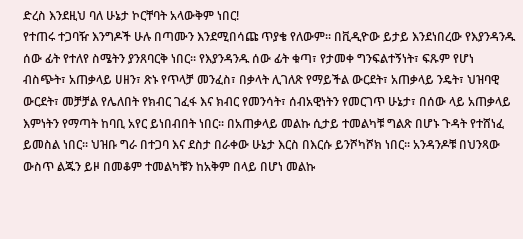ድረስ እንደዚህ ባለ ሁኔታ ኮርቸባት አላውቅም ነበር!
የተጠሩ ተጋባዥ እንግዶች ሁሉ በጣሙን እንደሚበሳጩ ጥያቄ የለውም፡፡ በቪዲዮው ይታይ እንደነበረው የእያንዳንዱ ሰው ፊት የተለየ ስሜትን ያንጸባርቅ ነበር፡፡ የእያንዳንዱ ሰው ፊት ቁጣ፣ የታመቀ ግንፍልተኝነት፣ ፍጹም የሆነ ብስጭት፣ አጠቃላይ ሀዘን፣ ጽኑ የጥላቻ መንፈስ፣ በቃላት ሊገለጽ የማይችል ውርደት፣ አጠቃላይ ንዴት፣ ህዝባዊ ውርደት፣ መቻቻል የሌለበት የክብር ገፈፋ እና ክብር የመንሳት፣ ሰብአዊነትን የመርገጥ ሁኔታ፣ በሰው ላይ አጠቃላይ እምነትን የማጣት ከባቢ አየር ይነበብበት ነበር፡፡ በአጠቃላይ መልኩ ሲታይ ተመልካቹ ግልጽ በሆኑ ጉዳት የተሸነፈ ይመስል ነበር፡፡ ህዝቡ ግራ በተጋባ እና ደስታ በራቀው ሁኔታ እርስ በእርሱ ይንሾካሾክ ነበር፡፡ አንዳንዶቹ በህንጻው ውስጥ ልጁን ይዞ በመቆም ተመልካቹን ከአቅም በላይ በሆነ መልኩ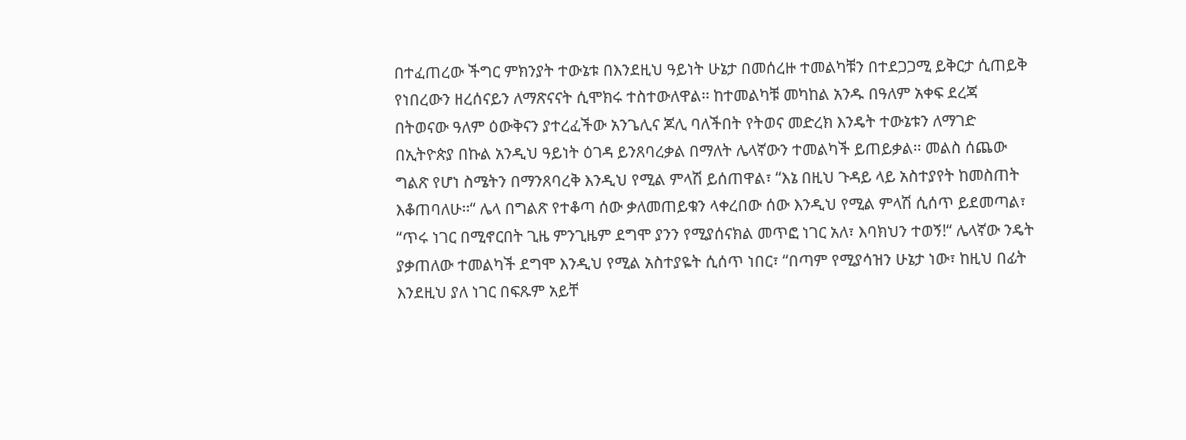በተፈጠረው ችግር ምክንያት ተውኔቱ በእንደዚህ ዓይነት ሁኔታ በመሰረዙ ተመልካቹን በተደጋጋሚ ይቅርታ ሲጠይቅ የነበረውን ዘረሰናይን ለማጽናናት ሲሞክሩ ተስተውለዋል፡፡ ከተመልካቹ መካከል አንዱ በዓለም አቀፍ ደረጃ በትወናው ዓለም ዕውቅናን ያተረፈችው አንጌሊና ጆሊ ባለችበት የትወና መድረክ እንዴት ተውኔቱን ለማገድ በኢትዮጵያ በኩል አንዲህ ዓይነት ዕገዳ ይንጸባረቃል በማለት ሌላኛውን ተመልካች ይጠይቃል፡፡ መልስ ሰጨው ግልጽ የሆነ ስሜትን በማንጸባረቅ እንዲህ የሚል ምላሽ ይሰጠዋል፣ “እኔ በዚህ ጉዳይ ላይ አስተያየት ከመስጠት እቆጠባለሁ፡፡“ ሌላ በግልጽ የተቆጣ ሰው ቃለመጠይቁን ላቀረበው ሰው እንዲህ የሚል ምላሽ ሲሰጥ ይደመጣል፣ “ጥሩ ነገር በሚኖርበት ጊዜ ምንጊዜም ደግሞ ያንን የሚያሰናክል መጥፎ ነገር አለ፣ እባክህን ተወኝ!“ ሌላኛው ንዴት ያቃጠለው ተመልካች ደግሞ እንዲህ የሚል አስተያዬት ሲሰጥ ነበር፣ “በጣም የሚያሳዝን ሁኔታ ነው፣ ከዚህ በፊት እንደዚህ ያለ ነገር በፍጹም አይቸ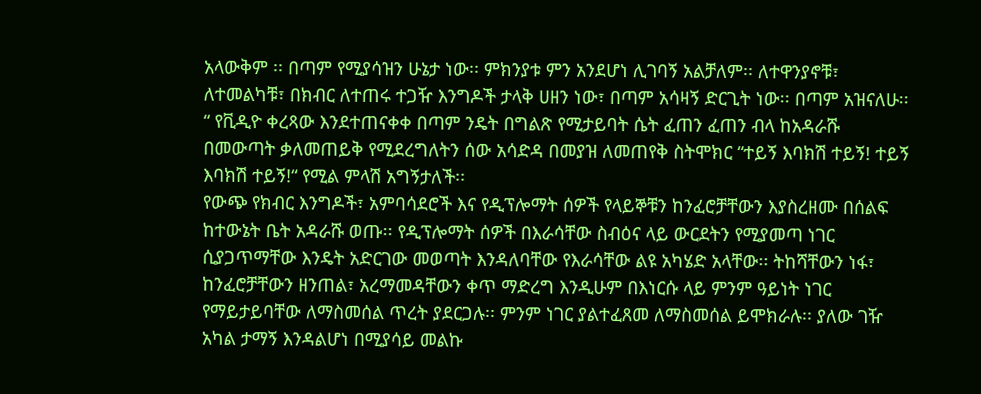አላውቅም ፡፡ በጣም የሚያሳዝን ሁኔታ ነው፡፡ ምክንያቱ ምን አንደሆነ ሊገባኝ አልቻለም፡፡ ለተዋንያኖቹ፣ ለተመልካቹ፣ በክብር ለተጠሩ ተጋዥ እንግዶች ታላቅ ሀዘን ነው፣ በጣም አሳዛኝ ድርጊት ነው፡፡ በጣም አዝናለሁ፡፡“ የቪዲዮ ቀረጻው እንደተጠናቀቀ በጣም ንዴት በግልጽ የሚታይባት ሴት ፈጠን ፈጠን ብላ ከአዳራሹ በመውጣት ቃለመጠይቅ የሚደረግለትን ሰው አሳድዳ በመያዝ ለመጠየቅ ስትሞክር “ተይኝ እባክሽ ተይኝ! ተይኝ እባክሽ ተይኝ!“ የሚል ምላሽ አግኝታለች፡፡
የውጭ የክብር እንግዶች፣ አምባሳደሮች እና የዲፕሎማት ሰዎች የላይኞቹን ከንፈሮቻቸውን እያስረዘሙ በሰልፍ ከተውኔት ቤት አዳራሹ ወጡ፡፡ የዲፕሎማት ሰዎች በእራሳቸው ስብዕና ላይ ውርደትን የሚያመጣ ነገር ሲያጋጥማቸው እንዴት አድርገው መወጣት እንዳለባቸው የእራሳቸው ልዩ አካሄድ አላቸው፡፡ ትከሻቸውን ነፋ፣ ከንፈሮቻቸውን ዘንጠል፣ አረማመዳቸውን ቀጥ ማድረግ እንዲሁም በእነርሱ ላይ ምንም ዓይነት ነገር የማይታይባቸው ለማስመሰል ጥረት ያደርጋሉ፡፡ ምንም ነገር ያልተፈጸመ ለማስመሰል ይሞክራሉ፡፡ ያለው ገዥ አካል ታማኝ እንዳልሆነ በሚያሳይ መልኩ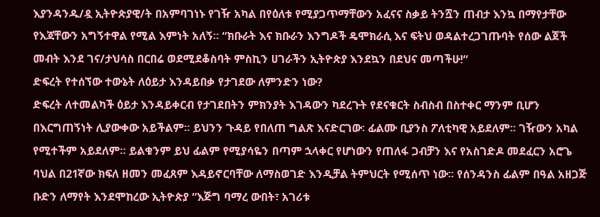እያንዳንዱ/ዷ ኢትዮጵያዊ/ት በአምባገነኑ የገዥ አካል በየዕለቱ የሚያጋጥማቸውን አፈናና ስቃይ ትንሿን ጠብታ እንኳ በማየታቸው የእጃቸውን አግኝተዋል የሚል እምነት አለኝ፡፡ “ክቡራት እና ክቡራን እንግዶች ዴሞክራሲ እና ፍትህ ወዳልተረጋገጡባት የሰው ልጀች መብት እንደ ገና/ታህሳስ በርበሬ ወደሚደቆስባት ምስኪን ሀገራችን ኢትዮጵያ እንደኳን በደህና መጣችሁ!“
ድፍረት የተሰኘው ተውኔት ለዕይታ እንዳይበቃ የታገደው ለምንድን ነው?
ድፍረት ለተመልካች ዕይታ እንዳይቀርብ የታገደበትን ምክንያት እገዳውን ካደረጉት የደናቁርት ስብስብ በስተቀር ማንም ቢሆን በእርግጠኝነት ሊያውቀው አይችልም፡፡ ይህንን ጉዳይ የበለጠ ግልጽ እናድርገው፡ ፊልሙ ቢያንስ ፖለቲካዊ አይደለም፡፡ ገዥውን አካል የሚተችም አይደለም፡፡ ይልቁንም ይህ ፊልም የሚያሳዬን በጣም ኋላቀር የሆነውን የጠለፋ ጋብቻን እና የአስገድዶ መደፈርን አሮጌ ባህል በ21ኛው ክፍለ ዘመን መፈጸም እዳይኖርባቸው ለማስወገድ እንዲቻል ትምህርት የሚሰጥ ነው፡፡ የሰንዳንስ ፊልም በዓል አዘጋጅ ቡድን ለማየት እንደሞከረው ኢትዮጵያ “እጅግ ባማረ ውበት፣ አገሪቱ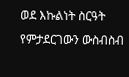ወደ እኩልነት ስርዓት የምታደርገውን ውስብስብ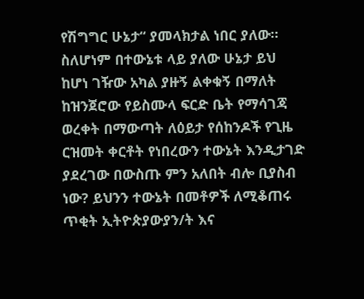የሽግግር ሁኔታ“ ያመላክታል ነበር ያለው፡፡
ስለሆነም በተውኔቱ ላይ ያለው ሁኔታ ይህ ከሆነ ገዥው አካል ያዙኝ ልቀቁኝ በማለት ከዝንጀሮው የይስሙላ ፍርድ ቤት የማሳገጃ ወረቀት በማውጣት ለዕይታ የሰከንዶች የጊዜ ርዝመት ቀርቶት የነበረውን ተውኔት እንዲታገድ ያደረገው በውስጡ ምን አለበት ብሎ ቢያስብ ነው? ይህንን ተውኔት በመቶዎች ለሚቆጠሩ ጥቂት ኢትዮጵያውያን/ት እና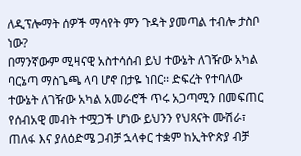ለዲፕሎማት ሰዎች ማሳየት ምን ጉዳት ያመጣል ተብሎ ታስቦ ነው?
በማንኛውም ሚዛናዊ አስተሳሰብ ይህ ተውኔት ለገዥው አካል ባርኔጣ ማስጌጫ ላባ ሆኖ በታዬ ነበር፡፡ ድፍረት የተባለው ተውኔት ለገዥው አካል አመራሮች ጥሩ አጋጣሚን በመፍጠር የሰብአዊ መብት ተሟጋች ሆነው ይህንን የህጻናት ሙሽራ፣ ጠለፋ እና ያለዕድሜ ጋብቻ ኋላቀር ተቋም ከኢትዮጵያ ብቻ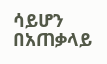ሳይሆን በአጠቃላይ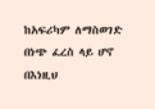ከአፍሪካም ለማስወገድ በነጭ ፈረስ ላይ ሆኖ በእነዚህ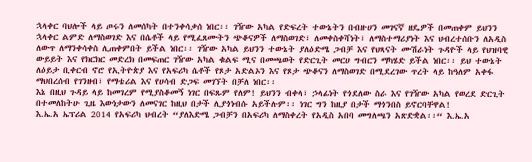ኋላቀር ባህሎች ላይ ጦሩን ለመሰካት በተንቀሳቃሰ ነበር፡፡ ገዥው አካል የድፍረት ተውኔትን በብዙሀን መገናኛ ዘዴዎች በመጠቀም ይህንን ኋላቀር ልምድ ለማስወገድ እና በሴቶች ላይ የሚፈጸሙትን ጭቆናዎች ለማስወገድ፣ ለመቀስቀሻነት፣ ለማስተማሪያነት እና ህብረተሰቡን ለአዲስ ለውጥ ለማንቀሳቀስ ሊጠቀምበት ይችል ነበር፡፡ ገዥው አካል ይህንን ተውኔት ያለዕድሜ ጋብቻ እና የህጻናት ሙሽራነት ጉዳዮች ላይ የህዝባዊ ውይይት እና የክርክር መድረክ በመፍጠር ገዥው አካል ቁልፍ ሚና በመጫወት የድርጊት መርሀ ግብርን ማካሄድ ይችል ነበር፡፡ ይህ ተውኔት ለዕይታ ቢቀርብ ኖሮ የኢትዮጵያ እና የአፍሪካ ሴቶች የጾታ አድልኦን እና የጾታ ጭቆናን ለማስወገድ በሚደረገው ጥረት ላይ ከዓለም አቀፋ ማህበረሰብ የገንዘብ፣ የማቴሪል እና የሀሳብ ድጋፍ መገኘት በቻለ ነበር፡፡
እኔ በዚህ ጉዳይ ላይ ከመገረም የሚያስቆመኝ ነገር በፍጹም የለም! ይህንን ብቀላ፣ ኃላፊነት የጎደለው ስራ እና የገዥው አካል የወረደ ድርጊት በተመለከትሁ ጊዜ እውነታውን ለመናገር ከዚህ በታች ሊያጎነብሱ አይችሉም፡፡ ነገር ግን ከዚያ በታች ማጎንበስ ይኖርባቸዋል!
እ.ኤ.አ ኤፕሪል 2014 የአፍሪካ ህብረት “ያለእድሜ ጋብቻን በአፍሪካ ለማስቀረት የአዲስ አበባ መግለጫን አጽድቋል፡፡“ እ.ኤ.አ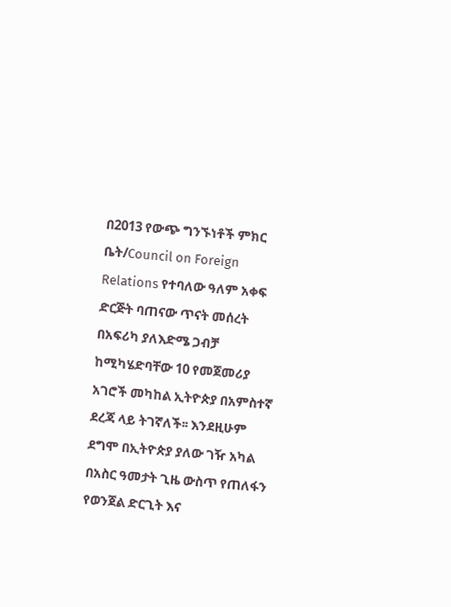በ2013 የውጭ ግንኙነቶች ምክር ቤት/Council on Foreign Relations የተባለው ዓለም አቀፍ ድርጅት ባጠናው ጥናት መሰረት በአፍሪካ ያለእድሜ ጋብቻ ከሚካሄድባቸው 10 የመጀመሪያ አገሮች መካከል ኢትዮጵያ በአምስተኛ ደረጃ ላይ ትገኛለች፡፡ እንደዚሁም ደግሞ በኢትዮጵያ ያለው ገዥ አካል በአስር ዓመታት ጊዜ ውስጥ የጠለፋን የወንጀል ድርጊት እና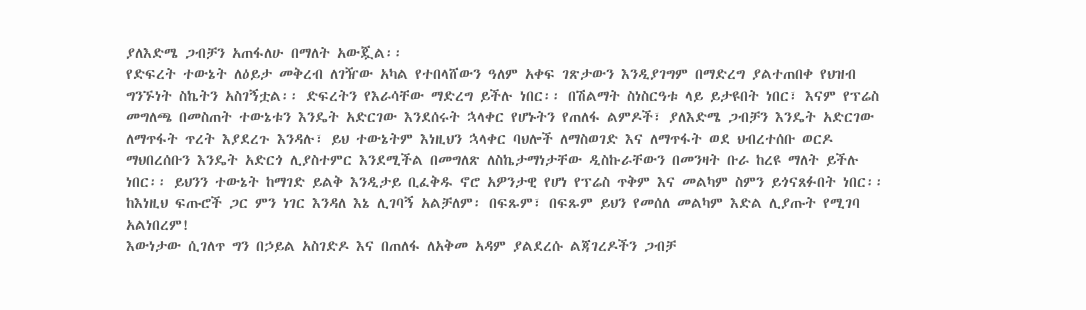ያለእድሜ ጋብቻን አጠፋለሁ በማለት አውጇል፡፡
የድፍረት ተውኔት ለዕይታ መቅረብ ለገዥው አካል የተበላሸውን ዓለም አቀፍ ገጽታውን እንዲያገግም በማድረግ ያልተጠበቀ የህዝብ ግንኙነት ስኬትን አስገኝቷል፡፡ ድፍረትን የእራሳቸው ማድረግ ይችሉ ነበር፡፡ በሽልማት ስነስርዓቱ ላይ ይታዩበት ነበር፣ እናም የፕሬስ መግለጫ በመስጠት ተውኔቱን እንዴት አድርገው እንደሰሩት ኋላቀር የሆኑትን የጠለፋ ልምዶች፣ ያለእድሜ ጋብቻን እንዴት አድርገው ለማጥፋት ጥረት እያደረጉ እንዳሉ፣ ይህ ተውኔትም እነዚህን ኋላቀር ባህሎች ለማስወገድ እና ለማጥፋት ወደ ህብረተሰቡ ወርዶ ማህበረሰቡን እንዴት አድርጎ ሊያስተምር እንደሚችል በመግለጽ ለስኬታማነታቸው ዲስኩራቸውን በመንዛት ቡራ ከረዩ ማለት ይችሉ ነበር፡፡ ይህንን ተውኔት ከማገድ ይልቅ እንዲታይ ቢፈቅዱ ኖሮ አዎንታዊ የሆነ የፕሬስ ጥቅም እና መልካም ስምን ይጎናጸፉበት ነበር፡፡ ከእነዚህ ፍጡሮች ጋር ምን ነገር እንዳለ እኔ ሊገባኝ አልቻለም፡ በፍጹም፣ በፍጹም ይህን የመሰለ መልካም እድል ሊያጡት የሚገባ አልነበረም!
እውነታው ሲገለጥ ግን በኃይል አስገድዶ እና በጠለፋ ለአቅመ አዳም ያልደረሱ ልጃገረዶችን ጋብቻ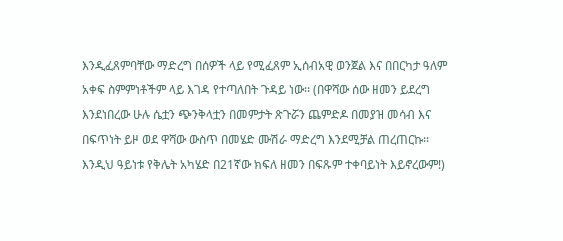እንዲፈጸምባቸው ማድረግ በሰዎች ላይ የሚፈጸም ኢሰብአዊ ወንጀል እና በበርካታ ዓለም አቀፍ ስምምነቶችም ላይ እገዳ የተጣለበት ጉዳይ ነው፡፡ (በዋሻው ሰው ዘመን ይደረግ እንደነበረው ሁሉ ሴቷን ጭንቅላቷን በመምታት ጽጉሯን ጨምድዶ በመያዝ መሳብ እና በፍጥነት ይዞ ወደ ዋሻው ውስጥ በመሄድ ሙሽራ ማድረግ እንደሚቻል ጠረጠርኩ፡፡ እንዲህ ዓይነቱ የቅሌት አካሄድ በ21ኛው ክፍለ ዘመን በፍጹም ተቀባይነት እይኖረውም!)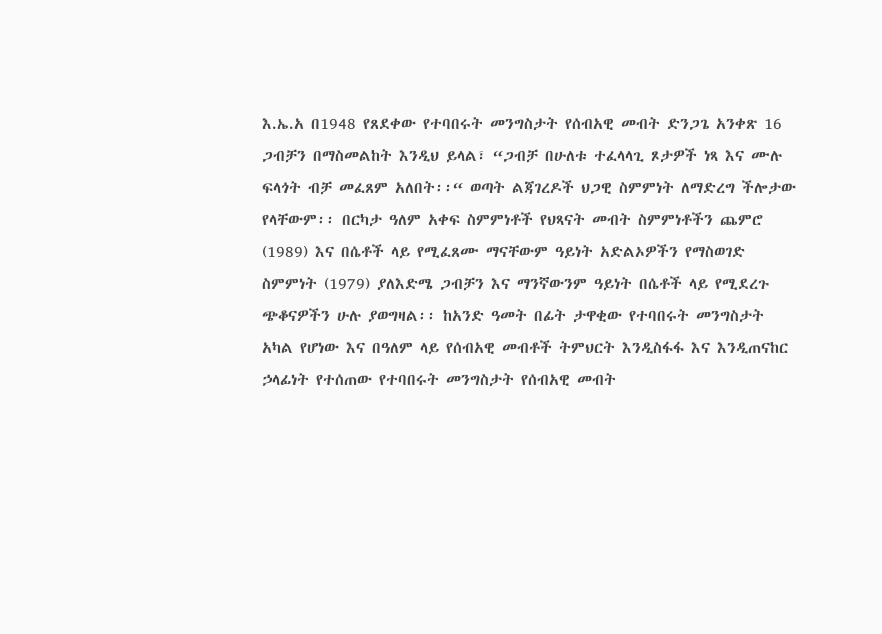እ.ኤ.አ በ1948 የጸደቀው የተባበሩት መንግስታት የሰብአዊ መብት ድንጋጌ አንቀጽ 16 ጋብቻን በማስመልከት እንዲህ ይላል፣ “ጋብቻ በሁለቱ ተፈላላጊ ጾታዎች ነጻ እና ሙሉ ፍላጎት ብቻ መፈጸም አለበት፡፡“ ወጣት ልጃገረዶች ህጋዊ ስምምነት ለማድረግ ችሎታው የላቸውም፡፡ በርካታ ዓለም አቀፍ ስምምነቶች የህጻናት መብት ስምምነቶችን ጨምሮ (1989) እና በሴቶች ላይ የሚፈጸሙ ማናቸውም ዓይነት አድልኦዎችን የማስወገድ ስምምነት (1979) ያለእድሜ ጋብቻን እና ማንኛውንም ዓይነት በሴቶች ላይ የሚደረጉ ጭቆናዎችን ሁሉ ያወግዛል፡፡ ከአንድ ዓመት በፊት ታዋቂው የተባበሩት መንግስታት አካል የሆነው እና በዓለም ላይ የሰብአዊ መብቶች ትምህርት እንዲስፋፋ እና እንዲጠናከር ኃላፊነት የተሰጠው የተባበሩት መንግስታት የሰብአዊ መብት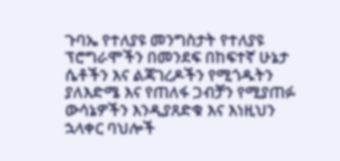ጉባኤ የተለያዩ መንግስታት የተለያዩ ፕሮግራሞችን በመንደፍ በከፍተኛ ሁኔታ ሴቶችን እና ልጃገረዶችን የሚጎዱትን ያለእድሜ እና የጠለፋ ጋብቻን የሚያጠፉ ውሳኔዎችን እንዲያጸድቁ እና እነዚህን ኋላቀር ባህሎች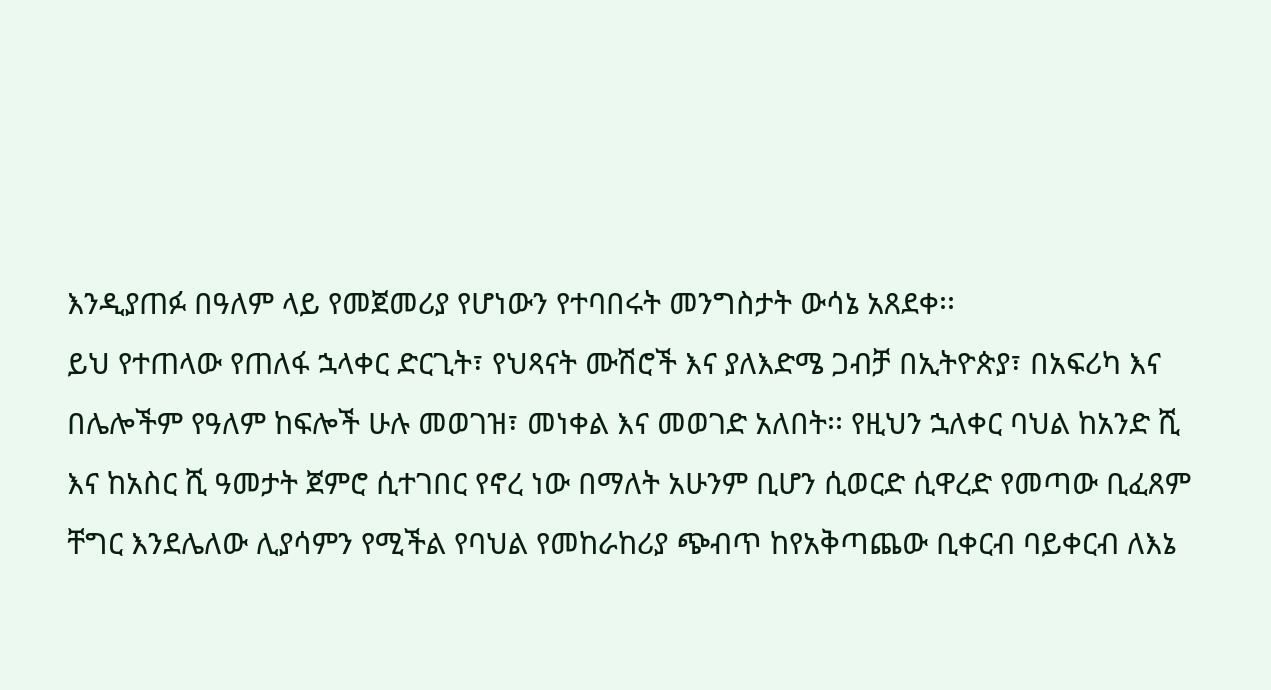እንዲያጠፉ በዓለም ላይ የመጀመሪያ የሆነውን የተባበሩት መንግስታት ውሳኔ አጸደቀ፡፡
ይህ የተጠላው የጠለፋ ኋላቀር ድርጊት፣ የህጻናት ሙሽሮች እና ያለእድሜ ጋብቻ በኢትዮጵያ፣ በአፍሪካ እና በሌሎችም የዓለም ከፍሎች ሁሉ መወገዝ፣ መነቀል እና መወገድ አለበት፡፡ የዚህን ኋለቀር ባህል ከአንድ ሺ እና ከአስር ሺ ዓመታት ጀምሮ ሲተገበር የኖረ ነው በማለት አሁንም ቢሆን ሲወርድ ሲዋረድ የመጣው ቢፈጸም ቸግር እንደሌለው ሊያሳምን የሚችል የባህል የመከራከሪያ ጭብጥ ከየአቅጣጨው ቢቀርብ ባይቀርብ ለእኔ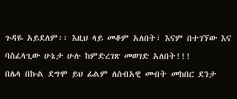ጉዳዬ አይደለም፡፡ እዚህ ላይ መቆም አለበት፣ እናም በተገኘው እና ባስፈላጊው ሁኔታ ሁሉ ከምድረገጽ መወገድ አለበት!!!
በሌላ በኩል ደግሞ ይህ ፊልም ለሰብአዊ መብት መከበር ደንታ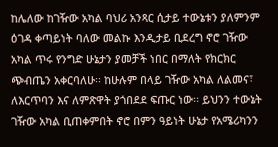ከሌለው ከገዥው አካል ባህሪ አንጻር ሲታይ ተውኔቱን ያለምንም ዕገዳ ቀጣይነት ባለው መልኩ እንዲታይ ቢደረግ ኖሮ ገዥው አካል ጥሩ የንግድ ሁኔታን ያመቻች ነበር በማለት የክርክር ጭብጤን አቀርባለሁ፡፡ ከሁሉም በላይ ገዥው አካል ለልመና፣ ለእርጥባን እና ለምጽዋት ያጎበደደ ፍጡር ነው፡፡ ይህንን ተውኔት ገዥው አካል ቢጠቀምበት ኖሮ በምን ዓይነት ሁኔታ የአሜሪካንን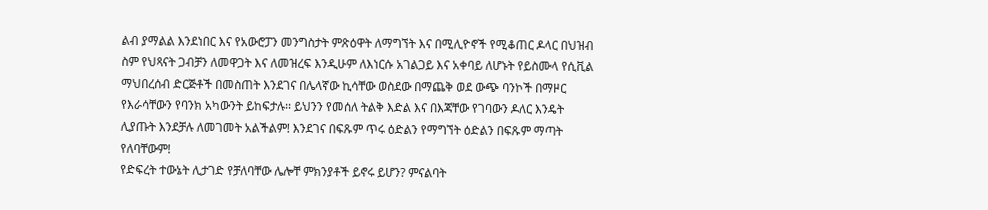ልብ ያማልል እንደነበር እና የአውሮፓን መንግስታት ምጽዕዋት ለማግኘት እና በሚሊዮኖች የሚቆጠር ዶላር በህዝብ ስም የህጻናት ጋብቻን ለመዋጋት እና ለመዝረፍ እንዲሁም ለእነርሱ አገልጋይ እና አቀባይ ለሆኑት የይስሙላ የሲቪል ማህበረሰብ ድርጅቶች በመስጠት እንደገና በሌላኛው ኪሳቸው ወስደው በማጨቅ ወደ ውጭ ባንኮች በማዞር የእራሳቸውን የባንክ አካውንት ይከፍታሉ፡፡ ይህንን የመሰለ ትልቅ እድል እና በእጃቸው የገባውን ዶለር እንዴት ሊያጡት እንደቻሉ ለመገመት አልችልም! እንደገና በፍጹም ጥሩ ዕድልን የማግኘት ዕድልን በፍጹም ማጣት የለባቸውም!
የድፍረት ተውኔት ሊታገድ የቻለባቸው ሌሎቸ ምክንያቶች ይኖሩ ይሆን? ምናልባት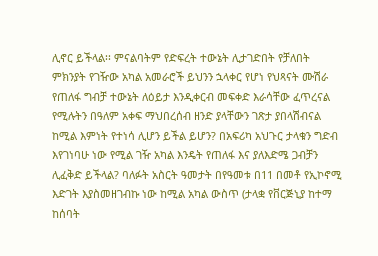ሊኖር ይችላል፡፡ ምናልባትም የድፍረት ተውኔት ሊታገድበት የቻለበት ምክንያት የገዥው አካል አመራሮች ይህንን ኋላቀር የሆነ የህጻናት ሙሽራ የጠለፋ ግብቻ ተውኔት ለዕይታ እንዲቀርብ መፍቀድ እራሳቸው ፈጥረናል የሚሉትን በዓለም አቀፍ ማህበረሰብ ዘንድ ያላቸውን ገጽታ ያበላሽብናል ከሚል እምነት የተነሳ ሊሆን ይችል ይሆን? በአፍሪካ አህጉር ታላቁን ግድብ እየገነባሁ ነው የሚል ገዥ አካል እንዴት የጠለፋ እና ያለእድሜ ጋብቻን ሊፈቅድ ይችላል? ባለፉት አስርት ዓመታት በየዓመቱ በ11 በመቶ የኢኮኖሚ እድገት እያስመዘገብኩ ነው ከሚል አካል ውስጥ (ታላቋ የቨርጅኒያ ከተማ ከሰባት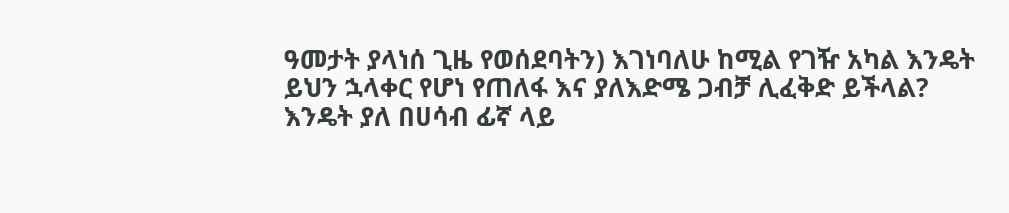ዓመታት ያላነሰ ጊዜ የወሰደባትን) እገነባለሁ ከሚል የገዥ አካል እንዴት ይህን ኋላቀር የሆነ የጠለፋ እና ያለእድሜ ጋብቻ ሊፈቅድ ይችላል? እንዴት ያለ በሀሳብ ፊኛ ላይ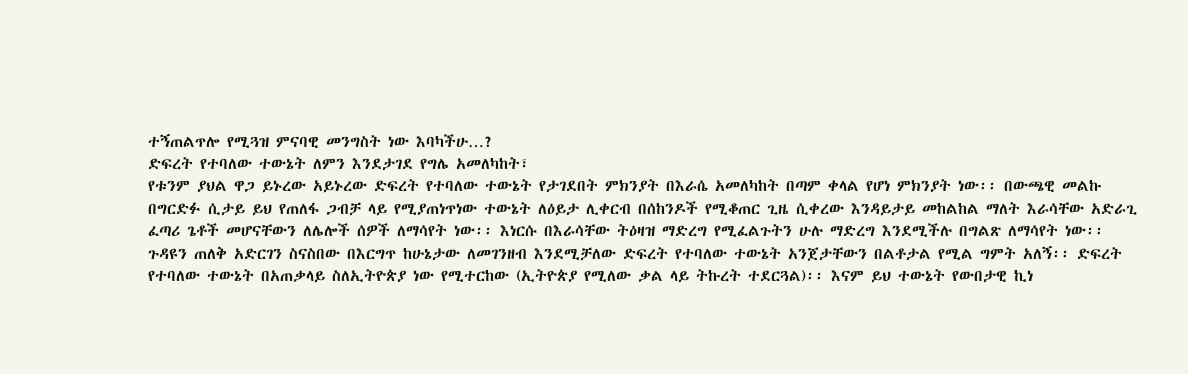ተኝጠልጥሎ የሚጓዝ ምናባዊ መንግስት ነው እባካችሁ…?
ድፍረት የተባለው ተውኔት ለምን እንደታገደ የግሌ አመለካከት፣
የቱንም ያህል ዋጋ ይኑረው አይኑረው ድፍረት የተባለው ተውኔት የታገደበት ምክንያት በእራሴ አመለካከት በጣም ቀላል የሆነ ምክንያት ነው፡፡ በውጫዊ መልኩ በግርድፉ ሲታይ ይህ የጠለፋ ጋብቻ ላይ የሚያጠነጥነው ተውኔት ለዕይታ ሊቀርብ በሰከንዶች የሚቆጠር ጊዜ ሲቀረው እንዳይታይ መከልከል ማለት እራሳቸው አድራጊ ፈጣሪ ጌቶች መሆናቸውን ለሌሎች ሰዎች ለማሳየት ነው፡፡ እነርሱ በእራሳቸው ትዕዛዝ ማድረግ የሚፈልጉትን ሁሉ ማድረግ እንደሚችሉ በግልጽ ለማሳየት ነው፡፡ ጉዳዩን ጠለቅ አድርገን ስናስበው በእርግጥ ከሁኔታው ለመገንዘብ እንደሚቻለው ድፍረት የተባለው ተውኔት አንጀታቸውን በልቶታል የሚል ግምት አለኝ፡፡ ድፍረት የተባለው ተውኔት በአጠቃላይ ስለኢትዮጵያ ነው የሚተርከው (ኢትዮጵያ የሚለው ቃል ላይ ትኩረት ተደርጓል)፡፡ እናም ይህ ተውኔት የውበታዊ ኪነ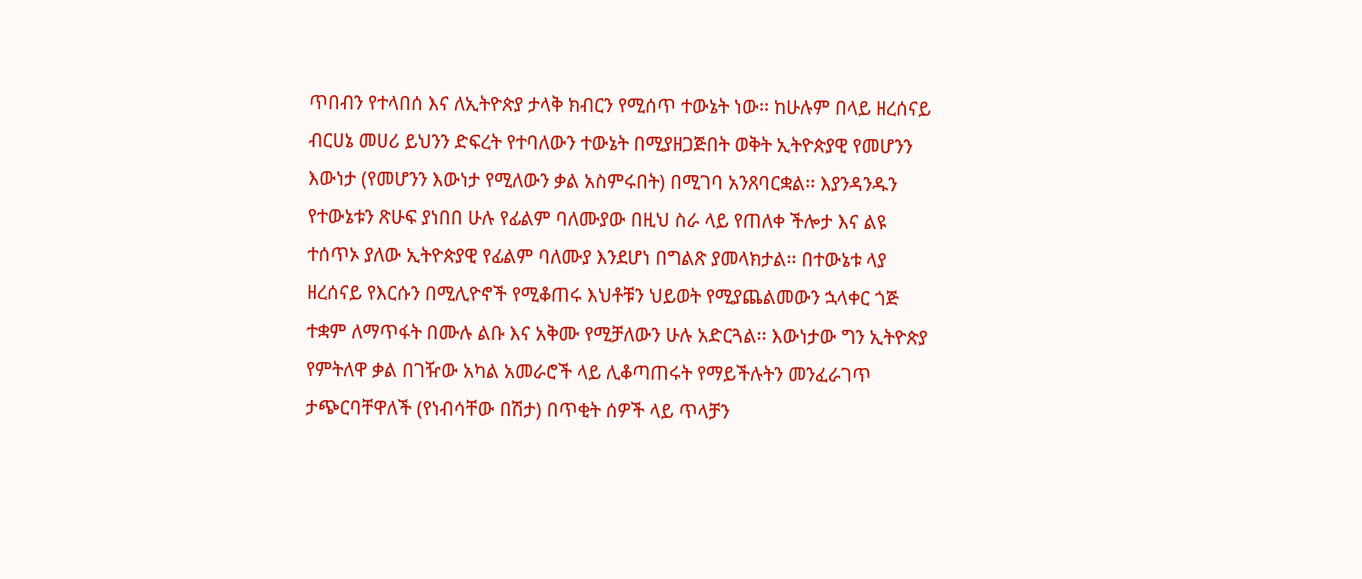ጥበብን የተላበሰ እና ለኢትዮጵያ ታላቅ ክብርን የሚሰጥ ተውኔት ነው፡፡ ከሁሉም በላይ ዘረሰናይ ብርሀኔ መሀሪ ይህንን ድፍረት የተባለውን ተውኔት በሚያዘጋጅበት ወቅት ኢትዮጵያዊ የመሆንን እውነታ (የመሆንን እውነታ የሚለውን ቃል አስምሩበት) በሚገባ አንጸባርቋል፡፡ እያንዳንዱን የተውኔቱን ጽሁፍ ያነበበ ሁሉ የፊልም ባለሙያው በዚህ ስራ ላይ የጠለቀ ችሎታ እና ልዩ ተሰጥኦ ያለው ኢትዮጵያዊ የፊልም ባለሙያ እንደሆነ በግልጽ ያመላክታል፡፡ በተውኔቱ ላያ ዘረሰናይ የእርሱን በሚሊዮኖች የሚቆጠሩ እህቶቹን ህይወት የሚያጨልመውን ኋላቀር ጎጅ ተቋም ለማጥፋት በሙሉ ልቡ እና አቅሙ የሚቻለውን ሁሉ አድርጓል፡፡ እውነታው ግን ኢትዮጵያ የምትለዋ ቃል በገዥው አካል አመራሮች ላይ ሊቆጣጠሩት የማይችሉትን መንፈራገጥ ታጭርባቸዋለች (የነብሳቸው በሽታ) በጥቂት ሰዎች ላይ ጥላቻን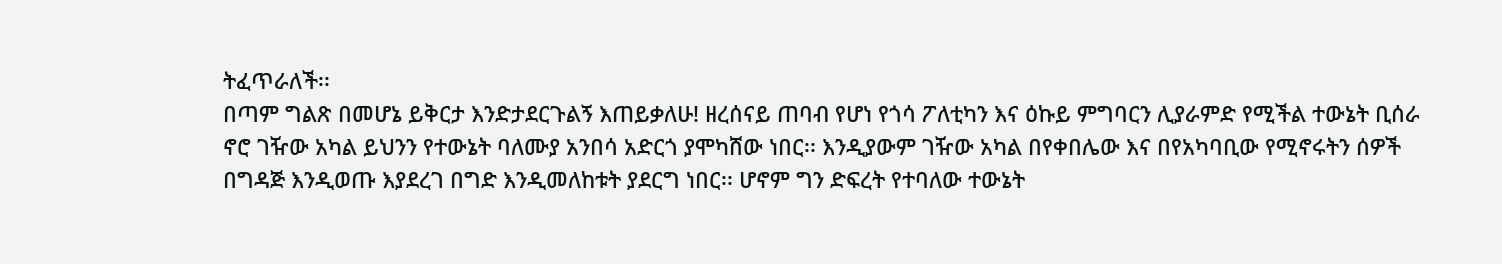ትፈጥራለች፡፡
በጣም ግልጽ በመሆኔ ይቅርታ እንድታደርጉልኝ እጠይቃለሁ! ዘረሰናይ ጠባብ የሆነ የጎሳ ፖለቲካን እና ዕኩይ ምግባርን ሊያራምድ የሚችል ተውኔት ቢሰራ ኖሮ ገዥው አካል ይህንን የተውኔት ባለሙያ አንበሳ አድርጎ ያሞካሸው ነበር፡፡ እንዲያውም ገዥው አካል በየቀበሌው እና በየአካባቢው የሚኖሩትን ሰዎች በግዳጅ እንዲወጡ እያደረገ በግድ እንዲመለከቱት ያደርግ ነበር፡፡ ሆኖም ግን ድፍረት የተባለው ተውኔት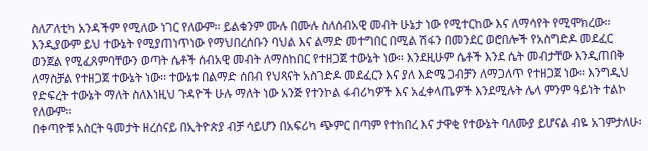ስለፖለቲካ አንዳችም የሚለው ነገር የለውም፡፡ ይልቁንም ሙሉ በሙሉ ስለሰብአዊ መብት ሁኔታ ነው የሚተርከው እና ለማሳየት የሚሞክረው፡፡ እንዲያውም ይህ ተውኔት የሚያጠነጥነው የማህበረሰቡን ባህል እና ልማድ መተግበር በሚል ሽፋን በመንደር ወሮበሎች የአስግድዶ መደፈር ወንጀል የሚፈጸምባቸውን ወጣት ሴቶች ሰብአዊ መብት ለማስከበር የተዘጋጀ ተውኔት ነው፡፡ እንደዚሁም ሴቶች እንደ ሴት መብታቸው እንዲጠበቅ ለማስቻል የተዘጋጀ ተውኔት ነው፡፡ ተውኔቱ በልማድ ሰበብ የህጻናት አስገድዶ መደፈርን እና ያለ እድሜ ጋብቻን ለማጋለጥ የተዘጋጀ ነው፡፡ እንግዲህ የድፍረት ተውኔት ማለት ስለእነዚህ ጉዳዮች ሁሉ ማለት ነው አንጅ የተንኮል ፋብሪካዎች እና አፈቀላጤዎች እንደሚሉት ሌላ ምንም ዓይነት ተልኮ የለውም፡፡
በቀጣዮቹ አስርት ዓመታት ዘረሰናይ በኢትዮጵያ ብቻ ሳይሆን በአፍሪካ ጭምር በጣም የተከበረ እና ታዋቂ የተውኔት ባለሙያ ይሆናል ብዬ አገምታለሁ፡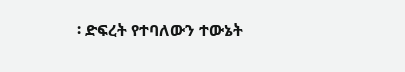፡ ድፍረት የተባለውን ተውኔት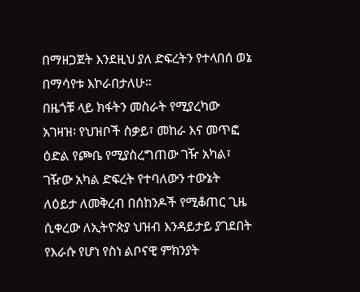በማዘጋጀት እንደዚህ ያለ ድፍረትን የተላበሰ ወኔ በማሳየቱ እኮራበታለሁ፡፡
በዜጎቹ ላይ ክፋትን መስራት የሚያረካው አገዛዝ፡ የህዝቦች ስቃይ፣ መከራ እና መጥፎ ዕድል የጮቤ የሚያስረግጠው ገዥ አካል፣
ገዥው አካል ድፍረት የተባለውን ተውኔት ለዕይታ ለመቅረብ በሰከንዶች የሚቆጠር ጊዜ ሲቀረው ለኢትዮጵያ ህዝብ እንዳይታይ ያገደበት የእራሱ የሆነ የስነ ልቦናዊ ምክንያት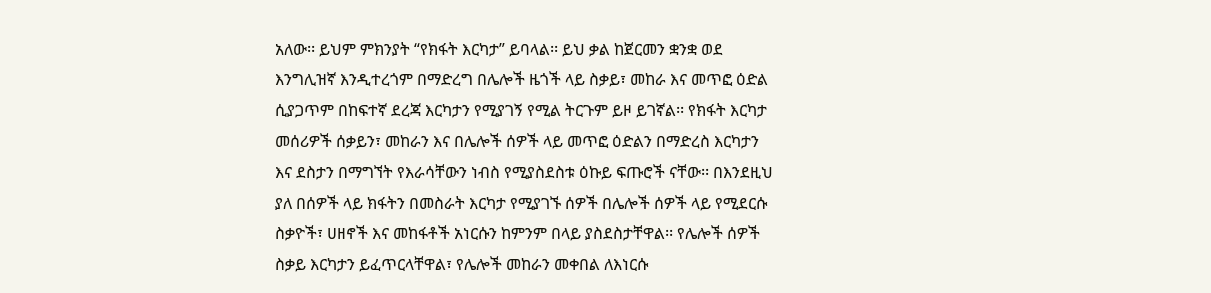አለው፡፡ ይህም ምክንያት “የክፋት እርካታ” ይባላል፡፡ ይህ ቃል ከጀርመን ቋንቋ ወደ እንግሊዝኛ እንዲተረጎም በማድረግ በሌሎች ዜጎች ላይ ስቃይ፣ መከራ እና መጥፎ ዕድል ሲያጋጥም በከፍተኛ ደረጃ እርካታን የሚያገኝ የሚል ትርጉም ይዞ ይገኛል፡፡ የክፋት እርካታ መሰሪዎች ሰቃይን፣ መከራን እና በሌሎች ሰዎች ላይ መጥፎ ዕድልን በማድረስ እርካታን እና ደስታን በማግኘት የእራሳቸውን ነብስ የሚያስደስቱ ዕኩይ ፍጡሮች ናቸው፡፡ በእንደዚህ ያለ በሰዎች ላይ ክፋትን በመስራት እርካታ የሚያገኙ ሰዎች በሌሎች ሰዎች ላይ የሚደርሱ ስቃዮች፣ ሀዘኖች እና መከፋቶች አነርሱን ከምንም በላይ ያስደስታቸዋል፡፡ የሌሎች ሰዎች ስቃይ እርካታን ይፈጥርላቸዋል፣ የሌሎች መከራን መቀበል ለእነርሱ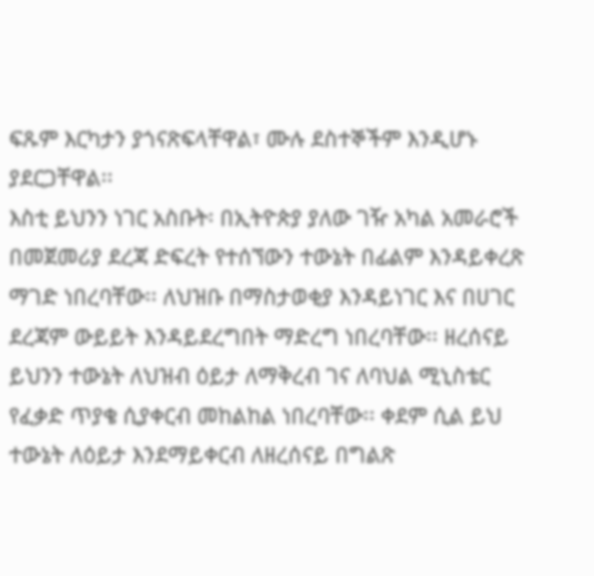ፍጹም እርካታን ያጎናጽፍላቸዋል፣ ሙሉ ደስተኞችም እንዲሆኑ ያደርጋቸዋል፡፡
እስቲ ይህንን ነገር አስቡት፡ በኢትዮጵያ ያለው ገዥ አካል አመራሮች በመጀመሪያ ደረጃ ድፍረት የተሰኘውን ተውኔት በፊልም እንዳይቀረጽ ማገድ ነበረባቸው፡፡ ለህዝቡ በማስታወቂያ እንዳይነገር እና በሀገር ደረጃም ውይይት እንዳይደረግበት ማድረግ ነበረባቸው፡፡ ዘረሰናይ ይህንን ተውኔት ለህዝብ ዕይታ ለማቅረብ ገና ለባህል ሚኒስቴር የፈቃድ ጥያቄ ሲያቀርብ መከልከል ነበረባቸው፡፡ ቀደም ሲል ይህ ተውኔት ለዕይታ እንደማይቀርብ ለዘረሰናይ በግልጽ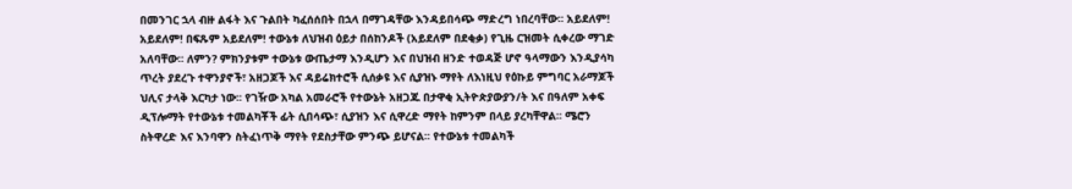በመንገር ኋላ ብዙ ልፋት እና ጉልበት ካፈሰሰበት በኋላ በማገዳቸው እንዳይበሳጭ ማድረግ ነበረባቸው፡፡ አይደለም! አይደለም! በፍጹም አይደለም! ተውኔቱ ለህዝብ ዕይታ በሰከንዶች (አይደለም በደቂቃ) የጊዜ ርዝመት ሲቀረው ማገድ አለባቸው፡፡ ለምን? ምክንያቱም ተውኔቱ ውጤታማ እንዲሆን እና በህዝብ ዘንድ ተወዳጅ ሆኖ ዓላማውን እንዲያሳካ ጥረት ያደረጉ ተዋንያኖች፣ አዘጋጆች እና ዳይሬክተሮች ሲሰቃዩ እና ሲያዝኑ ማየት ለእነዚህ የዕኩይ ምግባር አራማጆች ህሊና ታላቅ እርካታ ነው፡፡ የገዥው አካል አመራሮች የተውኔት አዘጋጁ በታዋቂ ኢትዮጵያውያን/ት እና በዓለም አቀፍ ዲፕሎማት የተውኔቱ ተመልካቾች ፊት ሲበሳጭ፣ ሲያዝን እና ሲዋረድ ማየት ከምንም በላይ ያረካቸዋል፡፡ ሜሮን ስትዋረድ እና እንባዋን ስትፈነጥቅ ማየት የደስታቸው ምንጭ ይሆናል፡፡ የተውኔቱ ተመልካች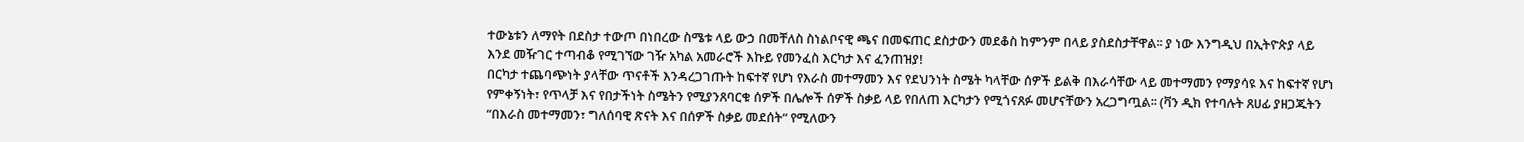ተውኔቱን ለማየት በደስታ ተውጦ በነበረው ስሜቱ ላይ ውኃ በመቸለስ ስነልቦናዊ ጫና በመፍጠር ደስታውን መደቆስ ከምንም በላይ ያስደስታቸዋል፡፡ ያ ነው እንግዲህ በኢትዮጵያ ላይ እንደ መዥገር ተጣብቆ የሚገኘው ገዥ አካል አመራሮች እኩይ የመንፈስ እርካታ እና ፈንጠዝያ!
በርካታ ተጨባጭነት ያላቸው ጥናቶች እንዳረጋገጡት ከፍተኛ የሆነ የእራስ መተማመን እና የደህንነት ስሜት ካላቸው ሰዎች ይልቅ በእራሳቸው ላይ መተማመን የማያሳዩ እና ከፍተኛ የሆነ የምቀኝነት፣ የጥላቻ እና የበታችነት ስሜትን የሚያንጸባርቁ ሰዎች በሌሎች ሰዎች ስቃይ ላይ የበለጠ እርካታን የሚጎናጸፉ መሆናቸውን አረጋግጧል፡፡ (ቫን ዲክ የተባሉት ጸሀፊ ያዘጋጁትን “በእራስ መተማመን፣ ግለሰባዊ ጽናት እና በሰዎች ስቃይ መደሰት“ የሚለውን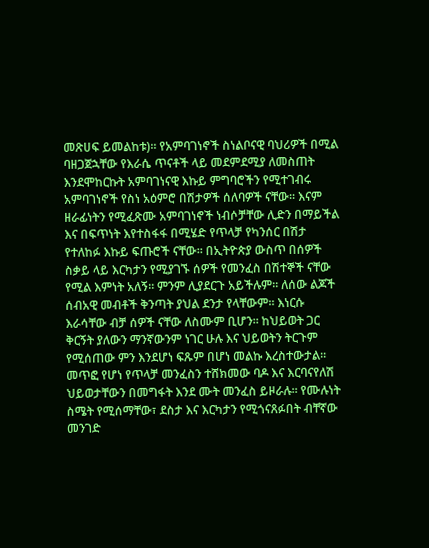መጽሀፍ ይመልከቱ)፡፡ የአምባገነኖች ስነልቦናዊ ባህሪዎች በሚል ባዘጋጀኋቸው የእራሴ ጥናቶች ላይ መደምደሚያ ለመስጠት እንደሞከርኩት አምባገነናዊ እኩይ ምግባሮችን የሚተገብሩ አምባገነኖች የስነ አዕምሮ በሽታዎች ሰለባዎች ናቸው፡፡ እናም ዘራፊነትን የሚፈጽሙ አምባገነኖች ነብሶቻቸው ሊድን በማይችል እና በፍጥነት እየተስፋፋ በሚሄድ የጥላቻ የካንሰር በሽታ የተለከፉ እኩይ ፍጡሮች ናቸው፡፡ በኢትዮጵያ ውስጥ በሰዎች ስቃይ ላይ እርካታን የሚያገኙ ሰዎች የመንፈስ በሽተኞች ናቸው የሚል እምነት አለኝ፡፡ ምንም ሊያደርጉ አይችሉም፡፡ ለሰው ልጆች ሰብአዊ መብቶች ቅንጣት ያህል ደንታ የላቸውም፡፡ እነርሱ እራሳቸው ብቻ ሰዎች ናቸው ለስሙም ቢሆን፡፡ ከህይወት ጋር ቅርኝት ያለውን ማንኛውንም ነገር ሁሉ እና ህይወትን ትርጉም የሚሰጠው ምን እንደሆነ ፍጹም በሆነ መልኩ እረስተውታል፡፡ መጥፎ የሆነ የጥላቻ መንፈስን ተሸክመው ባዶ እና እርባናየለሽ ህይወታቸውን በመግፋት እንደ ሙት መንፈስ ይዞራሉ፡፡ የሙሉነት ስሜት የሚሰማቸው፣ ደስታ እና እርካታን የሚጎናጸፉበት ብቸኛው መንገድ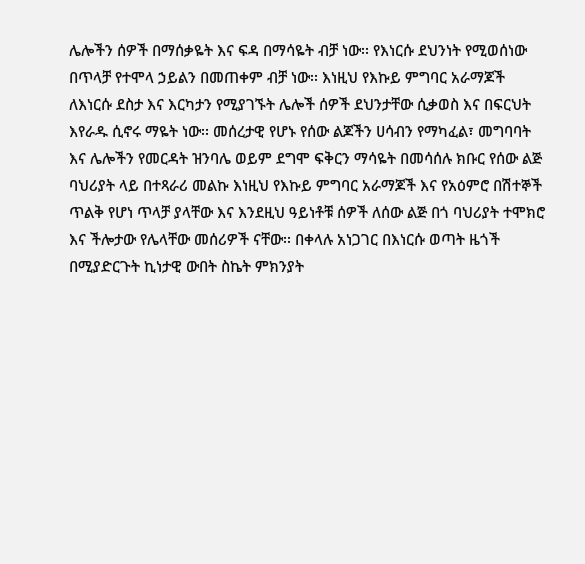ሌሎችን ሰዎች በማሰቃዬት እና ፍዳ በማሳዬት ብቻ ነው፡፡ የእነርሱ ደህንነት የሚወሰነው በጥላቻ የተሞላ ኃይልን በመጠቀም ብቻ ነው፡፡ እነዚህ የእኩይ ምግባር አራማጆች ለእነርሱ ደስታ እና እርካታን የሚያገኙት ሌሎች ሰዎች ደህንታቸው ሲቃወስ እና በፍርህት እየራዱ ሲኖሩ ማዬት ነው፡፡ መሰረታዊ የሆኑ የሰው ልጆችን ሀሳብን የማካፈል፣ መግባባት እና ሌሎችን የመርዳት ዝንባሌ ወይም ደግሞ ፍቅርን ማሳዬት በመሳሰሉ ክቡር የሰው ልጅ ባህሪያት ላይ በተጻራሪ መልኩ እነዚህ የእኩይ ምግባር አራማጆች እና የአዕምሮ በሽተኞች ጥልቅ የሆነ ጥላቻ ያላቸው እና እንደዚህ ዓይነቶቹ ሰዎች ለሰው ልጅ በጎ ባህሪያት ተሞክሮ እና ችሎታው የሌላቸው መሰሪዎች ናቸው፡፡ በቀላሉ አነጋገር በእነርሱ ወጣት ዜጎች በሚያድርጉት ኪነታዊ ውበት ስኬት ምክንያት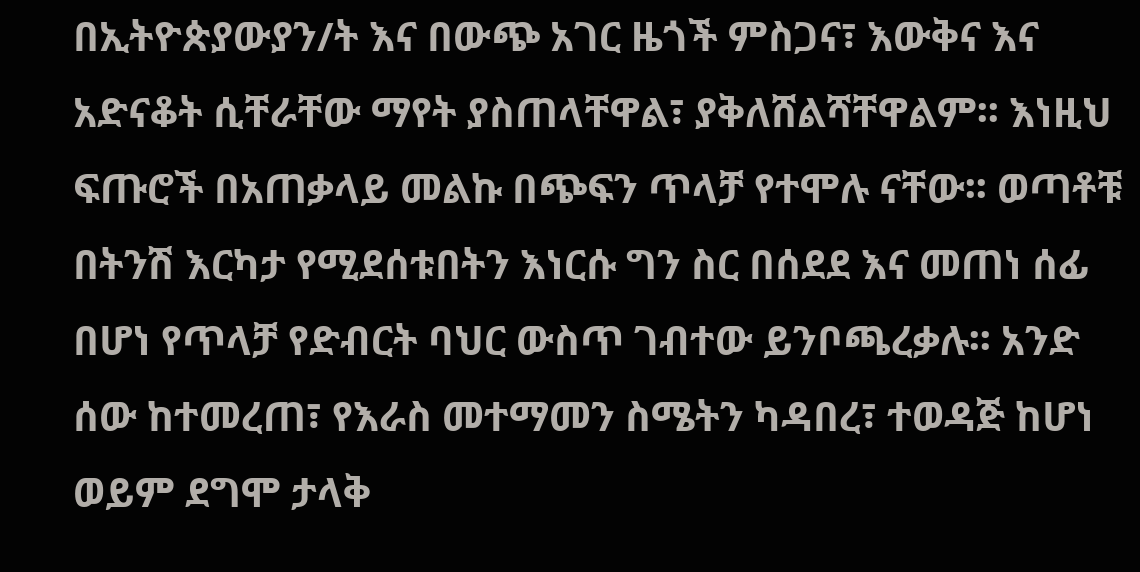በኢትዮጵያውያን/ት እና በውጭ አገር ዜጎች ምስጋና፣ እውቅና እና አድናቆት ሲቸራቸው ማየት ያስጠላቸዋል፣ ያቅለሸልሻቸዋልም፡፡ እነዚህ ፍጡሮች በአጠቃላይ መልኩ በጭፍን ጥላቻ የተሞሉ ናቸው፡፡ ወጣቶቹ በትንሽ እርካታ የሚደሰቱበትን እነርሱ ግን ስር በሰደደ እና መጠነ ሰፊ በሆነ የጥላቻ የድብርት ባህር ውስጥ ገብተው ይንቦጫረቃሉ፡፡ አንድ ሰው ከተመረጠ፣ የእራስ መተማመን ስሜትን ካዳበረ፣ ተወዳጅ ከሆነ ወይም ደግሞ ታላቅ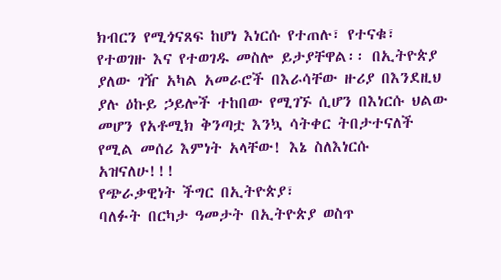ክብርን የሚጎናጸፍ ከሆነ እነርሱ የተጠሉ፣ የተናቁ፣ የተወገዙ እና የተወገዱ መስሎ ይታያቸዋል፡፡ በኢትዮጵያ ያለው ገዥ አካል አመራሮች በእራሳቸው ዙሪያ በእንደዚህ ያሉ ዕኩይ ኃይሎች ተከበው የሚገኙ ሲሆን በእነርሱ ህልው መሆን የአቶሚክ ቅንጣቷ እንኳ ሳትቀር ትበታተናለች የሚል መሰሪ እምነት አላቸው! እኔ ስለእነርሱ አዝናለሁ!!!
የጭራቃዊነት ችግር በኢትዮጵያ፣
ባለፉት በርካታ ዓመታት በኢትዮጵያ ወስጥ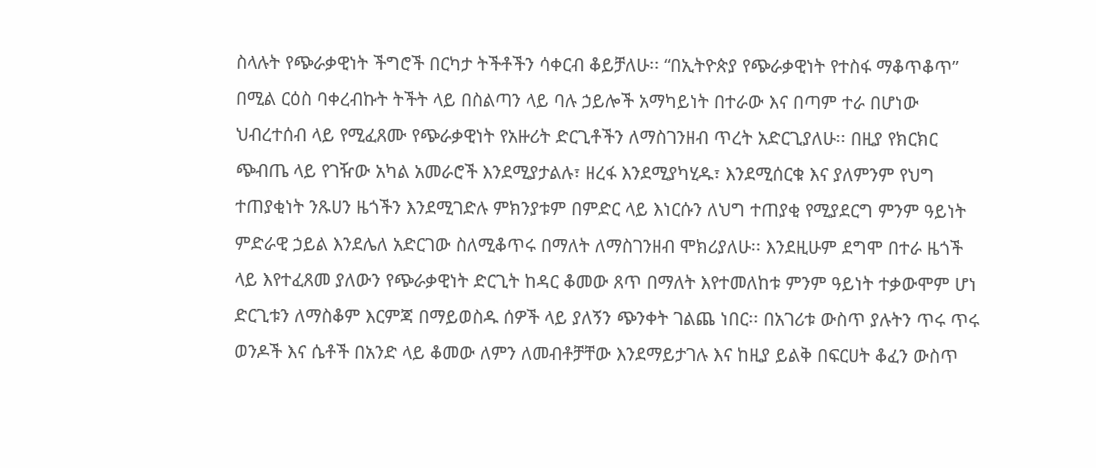ስላሉት የጭራቃዊነት ችግሮች በርካታ ትችቶችን ሳቀርብ ቆይቻለሁ፡፡ “በኢትዮጵያ የጭራቃዊነት የተስፋ ማቆጥቆጥ” በሚል ርዕስ ባቀረብኩት ትችት ላይ በስልጣን ላይ ባሉ ኃይሎች አማካይነት በተራው እና በጣም ተራ በሆነው ህብረተሰብ ላይ የሚፈጸሙ የጭራቃዊነት የአዙሪት ድርጊቶችን ለማስገንዘብ ጥረት አድርጊያለሁ፡፡ በዚያ የክርክር ጭብጤ ላይ የገዥው አካል አመራሮች እንደሚያታልሉ፣ ዘረፋ እንደሚያካሂዱ፣ እንደሚሰርቁ እና ያለምንም የህግ ተጠያቂነት ንጹሀን ዜጎችን እንደሚገድሉ ምክንያቱም በምድር ላይ እነርሱን ለህግ ተጠያቂ የሚያደርግ ምንም ዓይነት ምድራዊ ኃይል እንደሌለ አድርገው ስለሚቆጥሩ በማለት ለማስገንዘብ ሞክሪያለሁ፡፡ እንደዚሁም ደግሞ በተራ ዜጎች ላይ እየተፈጸመ ያለውን የጭራቃዊነት ድርጊት ከዳር ቆመው ጸጥ በማለት እየተመለከቱ ምንም ዓይነት ተቃውሞም ሆነ ድርጊቱን ለማስቆም እርምጃ በማይወስዱ ሰዎች ላይ ያለኝን ጭንቀት ገልጨ ነበር፡፡ በአገሪቱ ውስጥ ያሉትን ጥሩ ጥሩ ወንዶች እና ሴቶች በአንድ ላይ ቆመው ለምን ለመብቶቻቸው እንደማይታገሉ እና ከዚያ ይልቅ በፍርሀት ቆፈን ውስጥ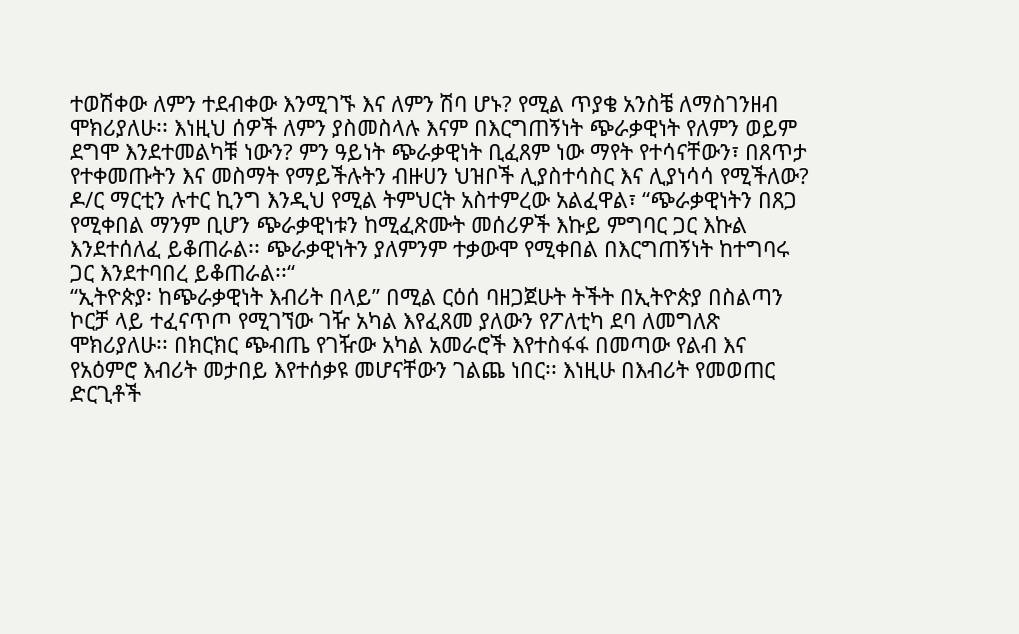ተወሽቀው ለምን ተደብቀው እንሚገኙ እና ለምን ሽባ ሆኑ? የሚል ጥያቄ አንስቼ ለማስገንዘብ ሞክሪያለሁ፡፡ እነዚህ ሰዎች ለምን ያስመስላሉ እናም በእርግጠኝነት ጭራቃዊነት የለምን ወይም ደግሞ እንደተመልካቹ ነውን? ምን ዓይነት ጭራቃዊነት ቢፈጸም ነው ማየት የተሳናቸውን፣ በጸጥታ የተቀመጡትን እና መስማት የማይችሉትን ብዙሀን ህዝቦች ሊያስተሳስር እና ሊያነሳሳ የሚችለው? ዶ/ር ማርቲን ሉተር ኪንግ እንዲህ የሚል ትምህርት አስተምረው አልፈዋል፣ “ጭራቃዊነትን በጸጋ የሚቀበል ማንም ቢሆን ጭራቃዊነቱን ከሚፈጽሙት መሰሪዎች እኩይ ምግባር ጋር እኩል እንደተሰለፈ ይቆጠራል፡፡ ጭራቃዊነትን ያለምንም ተቃውሞ የሚቀበል በእርግጠኝነት ከተግባሩ ጋር እንደተባበረ ይቆጠራል፡፡“
“ኢትዮጵያ፡ ከጭራቃዊነት እብሪት በላይ” በሚል ርዕሰ ባዘጋጀሁት ትችት በኢትዮጵያ በስልጣን ኮርቻ ላይ ተፈናጥጦ የሚገኘው ገዥ አካል እየፈጸመ ያለውን የፖለቲካ ደባ ለመግለጽ ሞክሪያለሁ፡፡ በክርክር ጭብጤ የገዥው አካል አመራሮች እየተስፋፋ በመጣው የልብ እና የአዕምሮ እብሪት መታበይ እየተሰቃዩ መሆናቸውን ገልጨ ነበር፡፡ እነዚሁ በእብሪት የመወጠር ድርጊቶች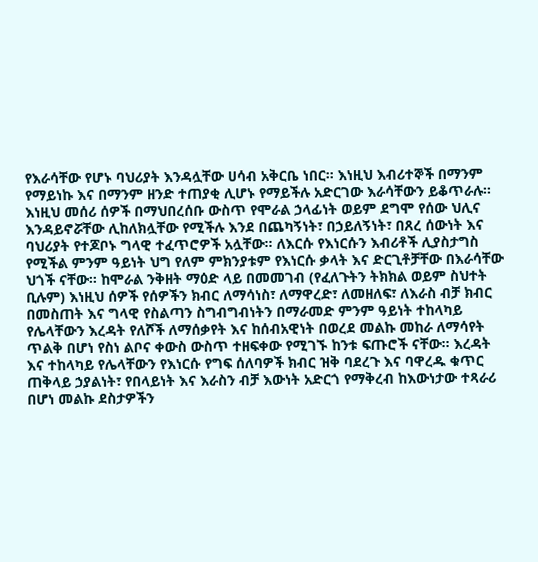የእራሳቸው የሆኑ ባህሪያት እንዳሏቸው ሀሳብ አቅርቤ ነበር፡፡ እነዚህ እብሪተኞች በማንም የማይነኩ እና በማንም ዘንድ ተጠያቂ ሊሆኑ የማይችሉ አድርገው እራሳቸውን ይቆጥራሉ፡፡ እነዚህ መሰሪ ሰዎች በማህበረሰቡ ውስጥ የሞራል ኃላፊነት ወይም ደግሞ የሰው ህሊና እንዳይኖሯቸው ሊከለክሏቸው የሚችሉ እንደ በጨካኝነት፣ በኃይለኝነት፣ በጸረ ሰውነት እና ባህሪያት የተጆቦኑ ግላዊ ተፈጥሮዎች አሏቸው፡፡ ለእርሱ የእነርሱን እብሪቶች ሊያስታግስ የሚችል ምንም ዓይነት ህግ የለም ምክንያቱም የእነርሱ ቃላት እና ድርጊቶቻቸው በእራሳቸው ህጎች ናቸው፡፡ ከሞራል ንቅዘት ማዕድ ላይ በመመገብ (የፈለጉትን ትክክል ወይም ስህተት ቢሉም) እነዚህ ሰዎች የሰዎችን ክብር ለማሳነስ፣ ለማዋረድ፣ ለመዘለፍ፣ ለእራስ ብቻ ክብር በመስጠት እና ግላዊ የስልጣን ስግብግብነትን በማራመድ ምንም ዓይነት ተከላካይ የሌላቸውን እረዳት የለሾች ለማሰቃየት እና ከሰብአዊነት በወረደ መልኩ መከራ ለማሳየት ጥልቅ በሆነ የስነ ልቦና ቀውስ ውስጥ ተዘፍቀው የሚገኙ ከንቱ ፍጡሮች ናቸው፡፡ እረዳት እና ተከላካይ የሌላቸውን የእነርሱ የግፍ ሰለባዎች ክብር ዝቅ ባደረጉ እና ባዋረዱ ቁጥር ጠቅላይ ኃያልነት፣ የበላይነት እና እራስን ብቻ እውነት አድርጎ የማቅረብ ከእውነታው ተጻራሪ በሆነ መልኩ ደስታዎችን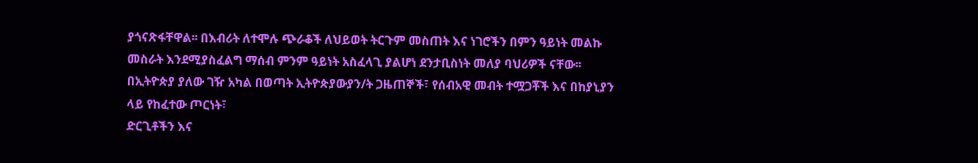ያጎናጽፋቸዋል፡፡ በእብሪት ለተሞሉ ጭራቆች ለህይወት ትርጉም መስጠት እና ነገሮችን በምን ዓይነት መልኩ መስራት እንደሚያስፈልግ ማሰብ ምንም ዓይነት አስፈላጊ ያልሆነ ደንታቢስነት መለያ ባህሪዎች ናቸው፡፡
በኢትዮጵያ ያለው ገዥ አካል በወጣት ኢትዮጵያውያን/ት ጋዜጠኞች፣ የሰብአዊ መብት ተሟጋቾች እና በከያኒያን ላይ የከፈተው ጦርነት፣
ድርጊቶችን እና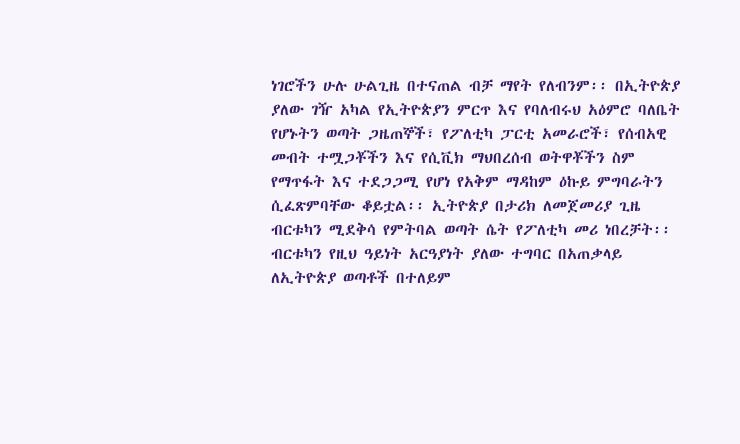ነገሮችን ሁሉ ሁልጊዜ በተናጠል ብቻ ማየት የለብንም፡፡ በኢትዮጵያ ያለው ገዥ አካል የኢትዮጵያን ምርጥ እና የባለብሩህ አዕምሮ ባለቤት የሆኑትን ወጣት ጋዜጠኞች፣ የፖለቲካ ፓርቲ አመራሮች፣ የሰብአዊ መብት ተሟጋቾችን እና የሲቪክ ማህበረሰብ ወትዋቾችን ስም የማጥፋት እና ተደጋጋሚ የሆነ የአቅም ማዳከም ዕኩይ ምግባራትን ሲፈጽምባቸው ቆይቷል፡፡ ኢትዮጵያ በታሪክ ለመጀመሪያ ጊዜ ብርቱካን ሚደቅሳ የምትባል ወጣት ሴት የፖለቲካ መሪ ነበረቻት፡፡ ብርቱካን የዚህ ዓይነት አርዓያነት ያለው ተግባር በአጠቃላይ ለኢትዮጵያ ወጣቶች በተለይም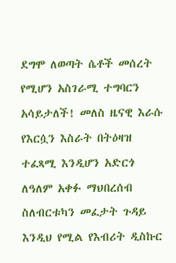ደግሞ ለወጣት ሴቶች መሰረት የሚሆን አስገራሚ ተግባርን አሳይታለች! መለስ ዜናዊ እራሱ የእርሷን እስራት በትዕዛዝ ተፈጻሚ እንዲሆን አድርጎ ለዓለም አቀፉ ማህበረሰብ ስለብርቱካን መፈታት ጉዳይ እንዲህ የሚል የእብሪት ዲስኩር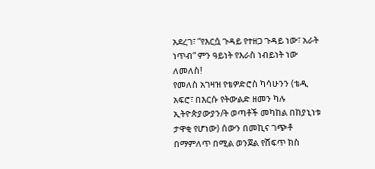አደረገ፣ “የእርሷ ጉዳይ የተዘጋ ጉዳይ ነው፣ አራት ነጥብ“ ምን ዓይነት የእራስ ነብይነት ነው ለመለስ!
የመለስ አገዛዝ የቴዎድሮስ ካሳሁንን (ቴዲ አፍሮ፣ በእርሱ የትውልድ ዘመን ካሉ ኢትዮጵያውያን/ት ወጣቶች መካከል በከያኒነቱ ታዋቂ የሆነው) ሰውን በመኪና ገጭቶ በማምለጥ በሚል ወንጀል የሸፍጥ ክስ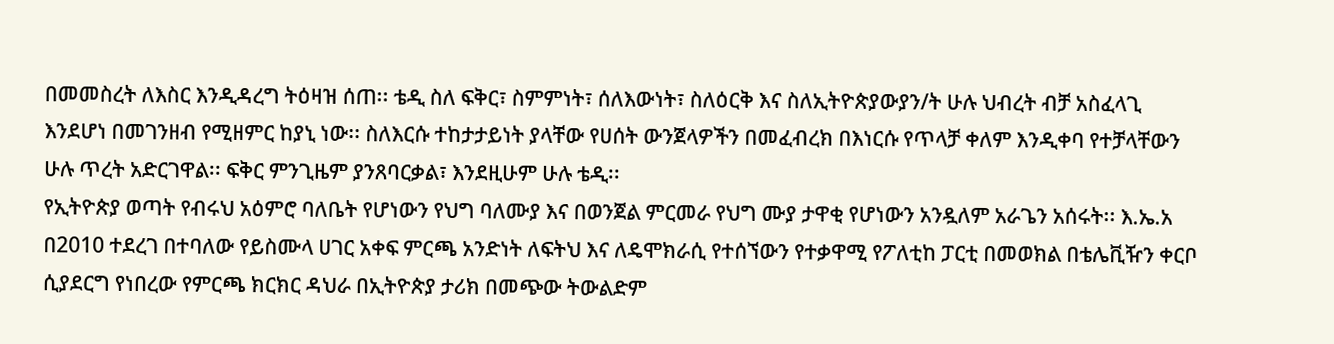በመመስረት ለእስር እንዲዳረግ ትዕዛዝ ሰጠ፡፡ ቴዲ ስለ ፍቅር፣ ስምምነት፣ ሰለእውነት፣ ስለዕርቅ እና ስለኢትዮጵያውያን/ት ሁሉ ህብረት ብቻ አስፈላጊ እንደሆነ በመገንዘብ የሚዘምር ከያኒ ነው፡፡ ስለእርሱ ተከታታይነት ያላቸው የሀሰት ውንጀላዎችን በመፈብረክ በእነርሱ የጥላቻ ቀለም እንዲቀባ የተቻላቸውን ሁሉ ጥረት አድርገዋል፡፡ ፍቅር ምንጊዜም ያንጸባርቃል፣ እንደዚሁም ሁሉ ቴዲ፡፡
የኢትዮጵያ ወጣት የብሩህ አዕምሮ ባለቤት የሆነውን የህግ ባለሙያ እና በወንጀል ምርመራ የህግ ሙያ ታዋቂ የሆነውን አንዷለም አራጌን አሰሩት፡፡ እ.ኤ.አ በ2010 ተደረገ በተባለው የይስሙላ ሀገር አቀፍ ምርጫ አንድነት ለፍትህ እና ለዴሞክራሲ የተሰኘውን የተቃዋሚ የፖለቲከ ፓርቲ በመወክል በቴሌቪዥን ቀርቦ ሲያደርግ የነበረው የምርጫ ክርክር ዳህራ በኢትዮጵያ ታሪክ በመጭው ትውልድም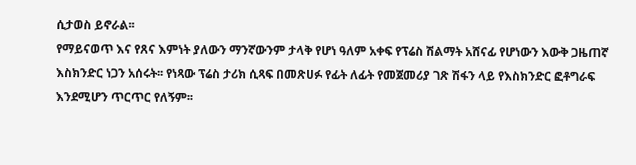ሲታወስ ይኖራል፡፡
የማይናወጥ እና የጸና እምነት ያለውን ማንኛውንም ታላቅ የሆነ ዓለም አቀፍ የፕሬስ ሽልማት አሸናፊ የሆነውን እውቅ ጋዜጠኛ እስክንድር ነጋን አሰሩት፡፡ የነጻው ፕሬስ ታሪክ ሲጻፍ በመጽሀፉ የፊት ለፊት የመጀመሪያ ገጽ ሽፋን ላይ የእስክንድር ፎቶግራፍ እንደሚሆን ጥርጥር የለኝም፡፡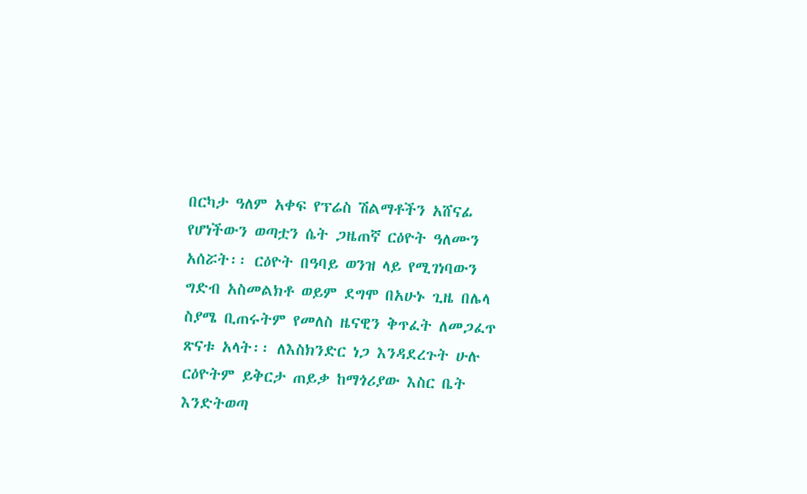በርካታ ዓለም አቀፍ የፕሬስ ሽልማቶችን አሸናፊ የሆነችውን ወጣቷን ሴት ጋዜጠኛ ርዕዮት ዓለሙን አሰሯት፡፡ ርዕዮት በዓባይ ወንዝ ላይ የሚገነባውን ግድብ አስመልክቶ ወይም ደግሞ በአሁኑ ጊዜ በሌላ ስያሜ ቢጠሩትም የመለስ ዜናዊን ቅጥፈት ለመጋፈጥ ጽናቱ አላት፡፡ ለእስክንድር ነጋ እንዳደረጉት ሁሉ ርዕዮትም ይቅርታ ጠይቃ ከማጎሪያው እስር ቤት እንድትወጣ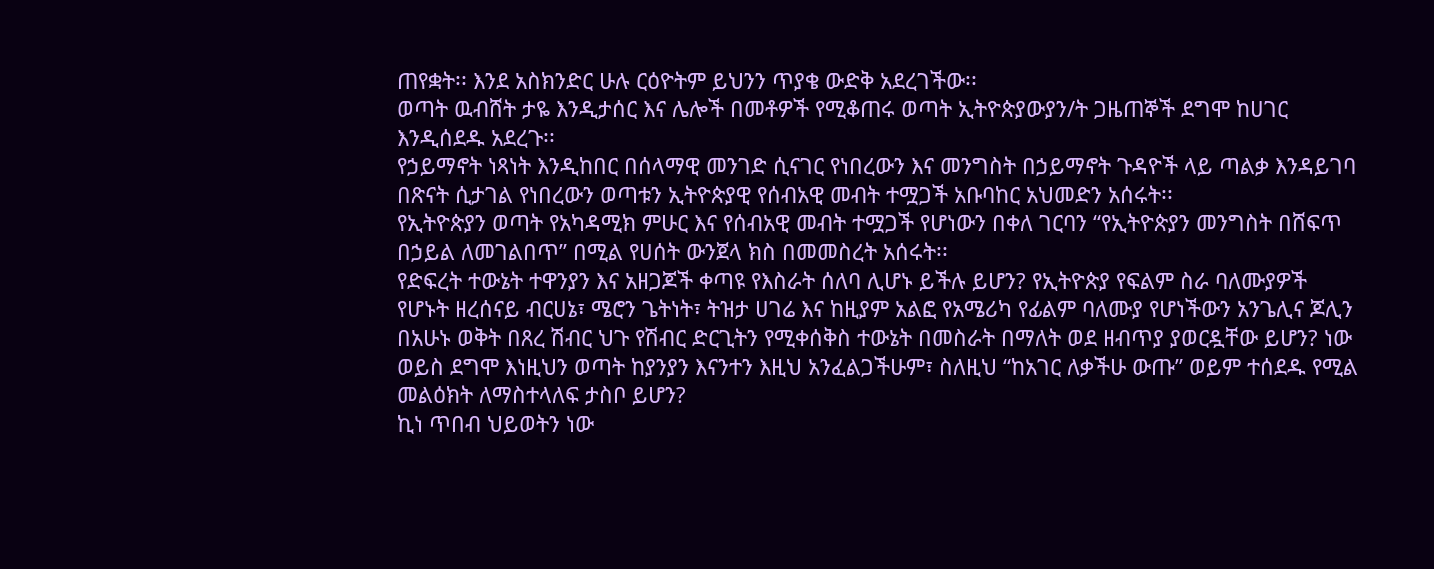ጠየቋት፡፡ እንደ አስክንድር ሁሉ ርዕዮትም ይህንን ጥያቄ ውድቅ አደረገችው፡፡
ወጣት ዉብሸት ታዬ እንዲታሰር እና ሌሎች በመቶዎች የሚቆጠሩ ወጣት ኢትዮጵያውያን/ት ጋዜጠኞች ደግሞ ከሀገር እንዲሰደዱ አደረጉ፡፡
የኃይማኖት ነጻነት እንዲከበር በሰላማዊ መንገድ ሲናገር የነበረውን እና መንግስት በኃይማኖት ጉዳዮች ላይ ጣልቃ እንዳይገባ በጽናት ሲታገል የነበረውን ወጣቱን ኢትዮጵያዊ የሰብአዊ መብት ተሟጋች አቡባከር አህመድን አሰሩት፡፡
የኢትዮጵያን ወጣት የአካዳሚክ ምሁር እና የሰብአዊ መብት ተሟጋች የሆነውን በቀለ ገርባን “የኢትዮጵያን መንግስት በሸፍጥ በኃይል ለመገልበጥ” በሚል የሀሰት ውንጀላ ክስ በመመስረት አሰሩት፡፡
የድፍረት ተውኔት ተዋንያን እና አዘጋጆች ቀጣዩ የእስራት ሰለባ ሊሆኑ ይችሉ ይሆን? የኢትዮጵያ የፍልም ስራ ባለሙያዎች የሆኑት ዘረሰናይ ብርሀኔ፣ ሜሮን ጌትነት፣ ትዝታ ሀገሬ እና ከዚያም አልፎ የአሜሪካ የፊልም ባለሙያ የሆነችውን አንጌሊና ጆሊን በአሁኑ ወቅት በጸረ ሽብር ህጉ የሽብር ድርጊትን የሚቀሰቅስ ተውኔት በመስራት በማለት ወደ ዘብጥያ ያወርዷቸው ይሆን? ነው ወይስ ደግሞ እነዚህን ወጣት ከያንያን እናንተን እዚህ አንፈልጋችሁም፣ ስለዚህ “ከአገር ለቃችሁ ውጡ” ወይም ተሰደዱ የሚል መልዕክት ለማስተላለፍ ታስቦ ይሆን?
ኪነ ጥበብ ህይወትን ነው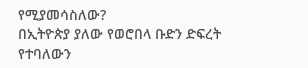የሚያመሳስለው?
በኢትዮጵያ ያለው የወሮበላ ቡድን ድፍረት የተባለውን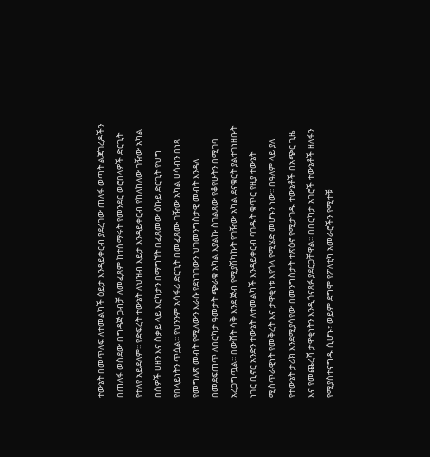ተውኔት በመጥለፍ ለተመልካች ዕይታ እንዳይቀርብ ያደረገው ጠለፋ ወጣት ልጃገረዶችን በጠለፋ ወስደው በግዳጅ ጋብቻ ለመፈጸም ከተሰማሩት የመንደር ወሮበላዎች ድርጊት የተለየ አይደለም፡፡ የድፍረት ተውኔት ለህዝብ እይታ እንዳይቀርብ የከለከለው ገዥው አካል በሰዎች ሀዘን እና ስቃይ ላይ እርካታን በማግኘት በፈጸመው ዕኩይ ድርጊት የህግ የበላይነትን ጥሷል፡፡ የህንንም አሳፋሪ ድርጊት በመፈጸሙ ገዥው አካል ሀሳብን በነጻ የመግለጽ መብት የሚለውን እራሱ የደነገገውን ህገመንግስታዊ መብት እንዳለ በመደፍጠጥ ለበርካታ ዓመታት ጭራቁ አካል እያልኩ ስገልጸው የቆየሁትን በሚገባ አረጋግጧል፡፡ በውሸት ሳቅ እንደ ጅብ የሚያሽካኩት የገዥው አካል ደናቁርት ያልተገነዘቡት ነገር ቢኖር አንድን ተውኔት ለተመልካች እንዳይቀርብ ባገዱት ቁጥር የዚያ ተውኔት ሚስጥራዊነት የመቅረት እና ታዋቂነቱ እየጎላ የሚሄድ መሆኑን ነው፡፡ በዓለም ላይ ያለ የተውኔት ታሪክ እንደሚያሳየው በመንግስታት ተጽዕኖ የሚታገዱ ተውኔቶች በአጭር ጊዜ እና የመጨረሻ ታዋቂነትን እንዲጎናጸፉ ያደርጋቸዋል፡፡ በበርካታ አገሮች ተውኔቶች ዘለፋን የሚያስተናግዱ ሲሆኑ፣ ወይም ደግሞ የፖለቲካ አመራሮችን የሚተቹ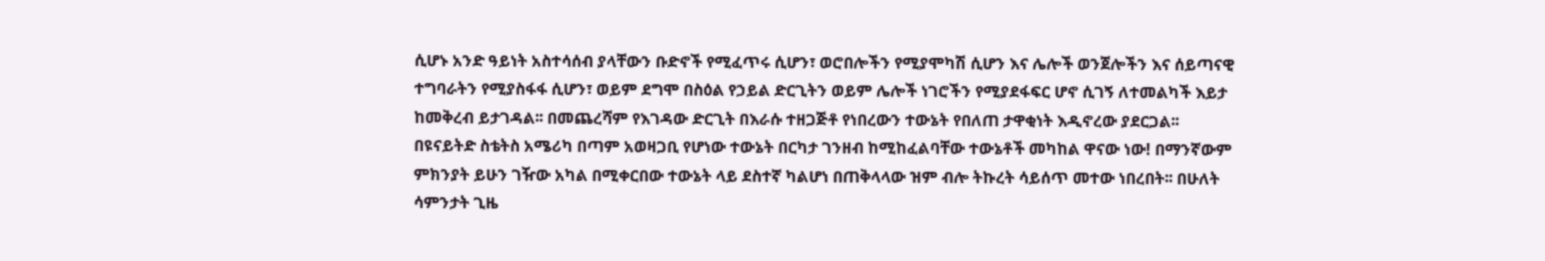ሲሆኑ አንድ ዓይነት አስተሳሰብ ያላቸውን ቡድኖች የሚፈጥሩ ሲሆን፣ ወሮበሎችን የሚያሞካሽ ሲሆን እና ሌሎች ወንጀሎችን እና ሰይጣናዊ ተግባራትን የሚያስፋፋ ሲሆን፣ ወይም ደግሞ በስዕል የኃይል ድርጊትን ወይም ሌሎች ነገሮችን የሚያደፋፍር ሆኖ ሲገኝ ለተመልካች እይታ ከመቅረብ ይታገዳል፡፡ በመጨረሻም የእገዳው ድርጊት በእራሱ ተዘጋጅቶ የነበረውን ተውኔት የበለጠ ታዋቂነት እዲኖረው ያደርጋል፡፡ በዩናይትድ ስቴትስ አሜሪካ በጣም አወዛጋቢ የሆነው ተውኔት በርካታ ገንዘብ ከሚከፈልባቸው ተውኔቶች መካከል ዋናው ነው! በማንኛውም ምክንያት ይሁን ገዥው አካል በሚቀርበው ተውኔት ላይ ደስተኛ ካልሆነ በጠቅላላው ዝም ብሎ ትኩረት ሳይሰጥ መተው ነበረበት፡፡ በሁለት ሳምንታት ጊዜ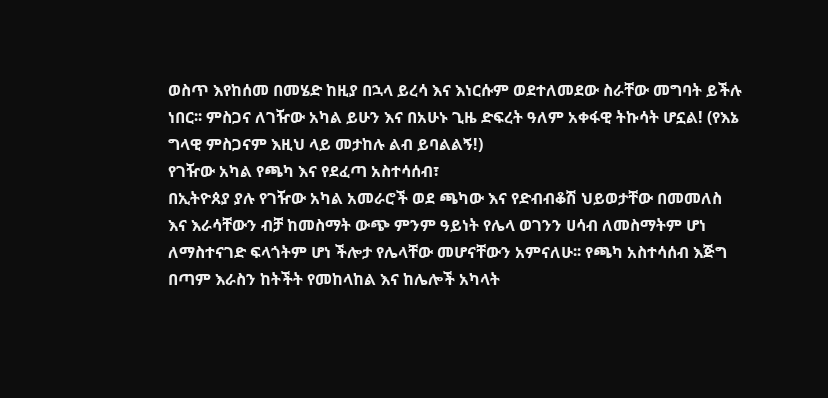ወስጥ እየከሰመ በመሄድ ከዚያ በኋላ ይረሳ እና እነርሱም ወደተለመደው ስራቸው መግባት ይችሉ ነበር፡፡ ምስጋና ለገዥው አካል ይሁን እና በአሁኑ ጊዜ ድፍረት ዓለም አቀፋዊ ትኩሳት ሆኗል! (የእኔ ግላዊ ምስጋናም እዚህ ላይ መታከሉ ልብ ይባልልኝ!)
የገዥው አካል የጫካ እና የደፈጣ አስተሳሰብ፣
በኢትዮጰያ ያሉ የገዥው አካል አመራሮች ወደ ጫካው እና የድብብቆሽ ህይወታቸው በመመለስ እና እራሳቸውን ብቻ ከመስማት ውጭ ምንም ዓይነት የሌላ ወገንን ሀሳብ ለመስማትም ሆነ ለማስተናገድ ፍላጎትም ሆነ ችሎታ የሌላቸው መሆናቸውን አምናለሁ፡፡ የጫካ አስተሳሰብ እጅግ በጣም እራስን ከትችት የመከላከል እና ከሌሎች አካላት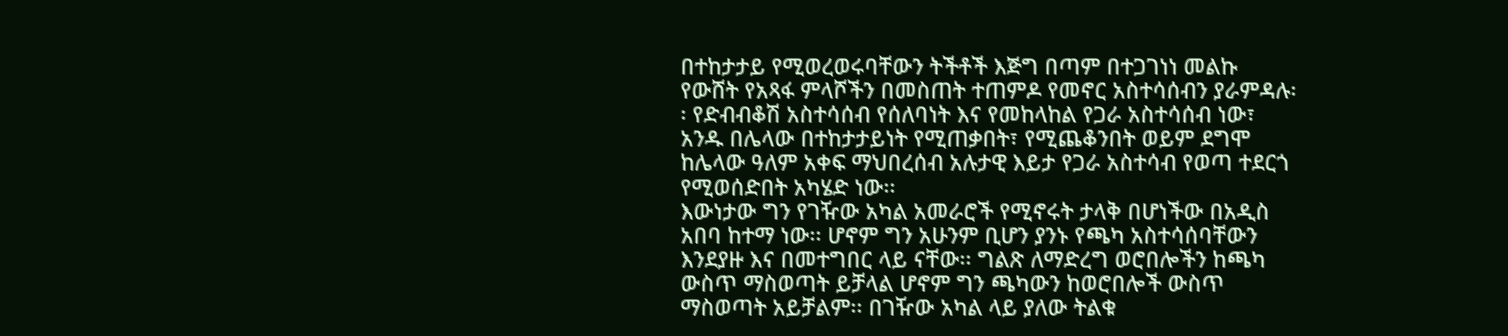በተከታታይ የሚወረወሩባቸውን ትችቶች እጅግ በጣም በተጋገነነ መልኩ የውሸት የአጻፋ ምላሾችን በመስጠት ተጠምዶ የመኖር አስተሳሰብን ያራምዳሉ፡፡ የድብብቆሽ አስተሳሰብ የሰለባነት እና የመከላከል የጋራ አስተሳሰብ ነው፣ አንዱ በሌላው በተከታታይነት የሚጠቃበት፣ የሚጨቆንበት ወይም ደግሞ ከሌላው ዓለም አቀፍ ማህበረሰብ አሉታዊ እይታ የጋራ አስተሳብ የወጣ ተደርጎ የሚወሰድበት አካሄድ ነው፡፡
እውነታው ግን የገዥው አካል አመራሮች የሚኖሩት ታላቅ በሆነችው በአዲስ አበባ ከተማ ነው፡፡ ሆኖም ግን አሁንም ቢሆን ያንኑ የጫካ አስተሳሰባቸውን እንደያዙ እና በመተግበር ላይ ናቸው፡፡ ግልጽ ለማድረግ ወሮበሎችን ከጫካ ውስጥ ማስወጣት ይቻላል ሆኖም ግን ጫካውን ከወሮበሎች ውስጥ ማስወጣት አይቻልም፡፡ በገዥው አካል ላይ ያለው ትልቁ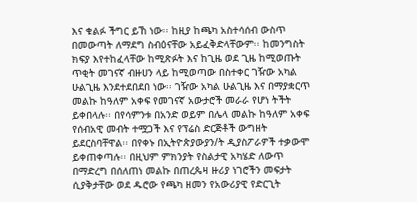እና ቁልፉ ችግር ይኸ ነው፡፡ ከዚያ ከጫካ አስተሳሰብ ውስጥ በመውጣት ለማደግ ስብዕናቸው አይፈቅድላቸውም፡፡ ከመንግስት ክፍያ እየተከፈላቸው ከሚጽፉት እና ከጊዜ ወደ ጊዜ ከሚወጡት ጥቂት መገናኛ ብዙሀን ላይ ከሚወጣው በስተቀር ገዥው አካል ሁልጊዜ እንደተደበደበ ነው፡፡ ገዥው አካል ሁልጊዜ እና በማያቋርጥ መልኩ ከዓለም አቀፍ የመገናኛ አውታሮች መራራ የሆነ ትችት ይቀበላሉ፡፡ በየሳምንቱ በአንድ ወይም በሌላ መልኩ ከዓለም አቀፍ የሰብአዊ መብት ተሟጋች እና የፕሬስ ድርጅቶች ውግዘት ይደርስባቸዋል፡፡ በየቀኑ በኢትዮጵያውያን/ት ዲያስፖራዎች ተቃውሞ ይቀጠቀጣሉ፡፡ በዚህም ምክንያት የስልታዊ አካሄድ ለውጥ በማድረግ በሰለጠነ መልኩ በጠረጴዛ ዙሪያ ነገሮችን መፍታት ሲያቅታቸው ወደ ዱሮው የጫካ ዘመን የአውሪያዊ የድርጊት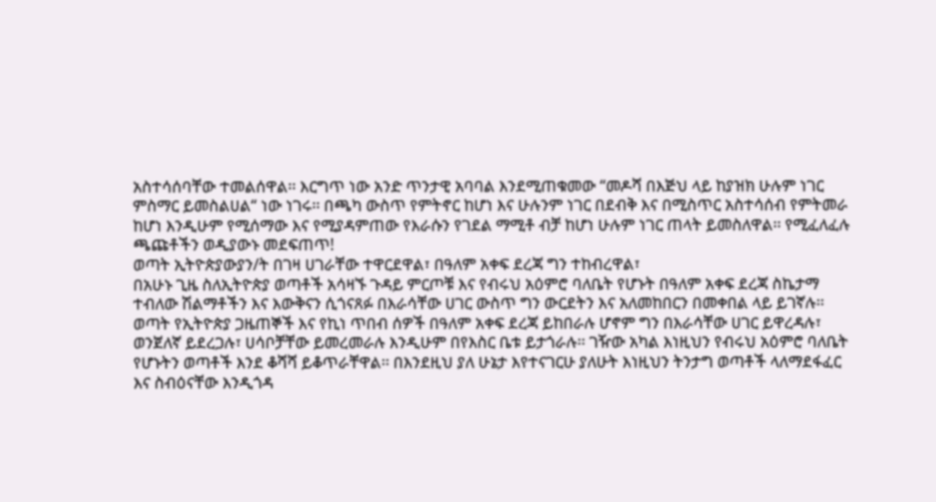አስተሳሰባቸው ተመልሰዋል፡፡ እርግጥ ነው አንድ ጥንታዊ አባባል እንደሚጠቁመው “መዶሻ በእጅህ ላይ ከያዝክ ሁሉም ነገር ምስማር ይመስልሀል“ ነው ነገሩ፡፡ በጫካ ውስጥ የምትኖር ከሆነ እና ሁሉንም ነገር በደብቅ እና በሚስጥር አስተሳሰብ የምትመራ ከሆነ እንዲሁም የሚሰማው እና የሚያዳምጠው የእራሱን የገደል ማሚቶ ብቻ ከሆነ ሁሉም ነገር ጠላት ይመስለዋል፡፡ የሚፈለፈሉ ጫጩቶችን ወዲያውኑ መደፍጠጥ!
ወጣት ኢትዮጵያውያን/ት በገዛ ሀገራቸው ተዋርደዋል፣ በዓለም አቀፍ ደረጃ ግን ተከብረዋል፣
በአሁኑ ጊዜ ስለኢትዮጵያ ወጣቶች አሳዛኙ ጉዳይ ምርጦቹ እና የብሩህ አዕምሮ ባለቤት የሆኑት በዓለም አቀፍ ደረጃ ስኬታማ ተብለው ሽልማቶችን እና እውቅናን ሲጎናጸፉ በእራሳቸው ሀገር ውስጥ ግን ውርደትን እና አለመከበርን በመቀበል ላይ ይገኛሉ፡፡ ወጣት የኢትዮጵያ ጋዜጠኞች እና የኪነ ጥበብ ሰዎች በዓለም አቀፍ ደረጃ ይከበራሉ ሆኖም ግን በእራሳቸው ሀገር ይዋረዳሉ፣ ወንጀለኛ ይደረጋሉ፣ ሀሳቦቻቸው ይመረመራሉ እንዲሁም በየእስር ቤቱ ይታጎራሉ፡፡ ገዥው አካል እነዚህን የብሩህ አዕምሮ ባለቤት የሆኑትን ወጣቶች እንደ ቆሻሻ ይቆጥራቸዋል፡፡ በእንደዚህ ያለ ሁኔታ እየተናገርሁ ያለሁት እነዚህን ትንታግ ወጣቶች ላለማደፋፈር እና ስብዕናቸው እንዲጎዳ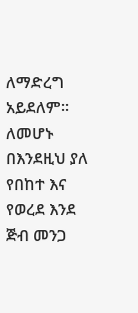ለማድረግ አይደለም፡፡ ለመሆኑ በእንደዚህ ያለ የበከተ እና የወረደ እንደ ጅብ መንጋ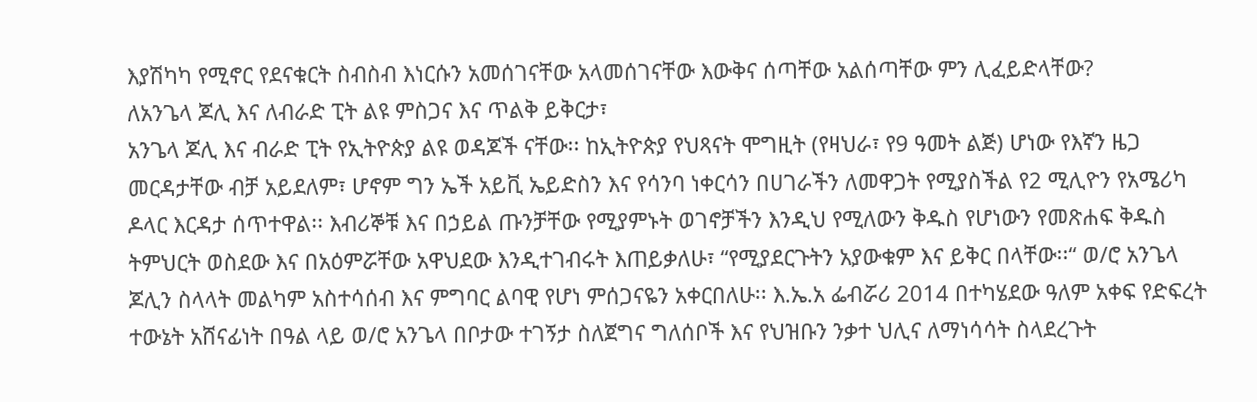እያሽካካ የሚኖር የደናቁርት ስብስብ እነርሱን አመሰገናቸው አላመሰገናቸው እውቅና ሰጣቸው አልሰጣቸው ምን ሊፈይድላቸው?
ለአንጌላ ጆሊ እና ለብራድ ፒት ልዩ ምስጋና እና ጥልቅ ይቅርታ፣
አንጌላ ጆሊ እና ብራድ ፒት የኢትዮጵያ ልዩ ወዳጆች ናቸው፡፡ ከኢትዮጵያ የህጻናት ሞግዚት (የዛህራ፣ የ9 ዓመት ልጅ) ሆነው የእኛን ዜጋ መርዳታቸው ብቻ አይደለም፣ ሆኖም ግን ኤች አይቪ ኤይድስን እና የሳንባ ነቀርሳን በሀገራችን ለመዋጋት የሚያስችል የ2 ሚሊዮን የአሜሪካ ዶላር እርዳታ ሰጥተዋል፡፡ እብሪኞቹ እና በኃይል ጡንቻቸው የሚያምኑት ወገኖቻችን እንዲህ የሚለውን ቅዱስ የሆነውን የመጽሐፍ ቅዱስ ትምህርት ወስደው እና በአዕምሯቸው አዋህደው እንዲተገብሩት እጠይቃለሁ፣ “የሚያደርጉትን አያውቁም እና ይቅር በላቸው፡፡“ ወ/ሮ አንጌላ ጆሊን ስላላት መልካም አስተሳሰብ እና ምግባር ልባዊ የሆነ ምሰጋናዬን አቀርበለሁ፡፡ እ.ኤ.አ ፌብሯሪ 2014 በተካሄደው ዓለም አቀፍ የድፍረት ተውኔት አሸናፊነት በዓል ላይ ወ/ሮ አንጌላ በቦታው ተገኝታ ስለጀግና ግለሰቦች እና የህዝቡን ንቃተ ህሊና ለማነሳሳት ስላደረጉት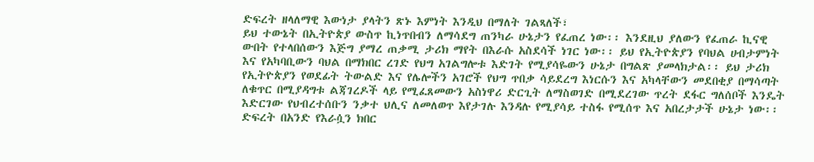ድፍረት ዘላለማዊ እውነታ ያላትን ጽኑ እምነት እንዲህ በማለት ገልጻለች፣
ይህ ተውኔት በኢትዮጵያ ውስጥ ኪነጥበብን ለማሳደግ ጠንካራ ሁኔታን የፈጠረ ነው፡፡ እንደዚህ ያለውን የፈጠራ ኪናዊ ውበት የተላበሰውን እጅግ ያማረ ጠቃሚ ታሪክ ማየት በእራሱ አስደሳች ነገር ነው፡፡ ይህ የኢትዮጵያን የባህል ሀብታምነት እና የአካባቢውን ባህል በማክበር ረገድ የህግ አገልግሎቱ እድገት የሚያሳዬውን ሁኔታ በግልጽ ያመላክታል፡፡ ይህ ታሪክ የኢትዮጵያን የወደፊት ትውልድ እና የሌሎችን አገሮች የህግ ጥበቃ ሳይደረግ እነርሱን እና አካላቸውን መደበቂያ በማሳጣት ለቁጥር በሚያዳግቱ ልጃገረዶች ላይ የሚፈጸመውን አስነዋሪ ድርጊት ለማስወገድ በሚደረገው ጥረት ደፋር ግለሰቦች እንዴት እድርገው የህብረተሰቡን ንቃተ ህሊና ለመለወጥ እየታገሉ እንዳሉ የሚያሳይ ተስፋ የሚሰጥ እና አበረታታች ሁኔታ ነው፡፡
ድፍረት በአንድ የእራሷን ክበር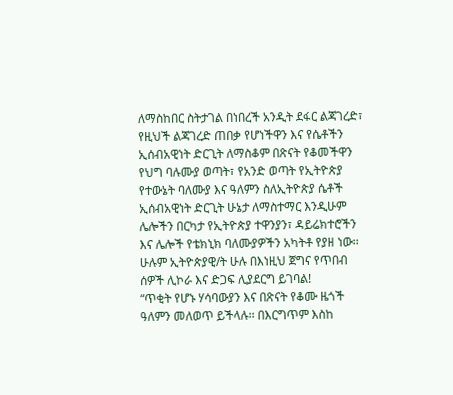ለማስከበር ስትታገል በነበረች አንዲት ደፋር ልጃገረድ፣ የዚህች ልጃገረድ ጠበቃ የሆነችዋን እና የሴቶችን ኢሰብአዊነት ድርጊት ለማስቆም በጽናት የቆመችዋን የህግ ባሉሙያ ወጣት፣ የአንድ ወጣት የኢትዮጵያ የተውኔት ባለሙያ እና ዓለምን ስለኢትዮጵያ ሴቶች ኢሰብአዊነት ድርጊት ሁኔታ ለማስተማር እንዲሁም ሌሎችን በርካታ የኢትዮጵያ ተዋንያን፣ ዳይሬክተሮችን እና ሌሎች የቴክኒክ ባለሙያዎችን አካትቶ የያዘ ነው፡፡
ሁሉም ኢትዮጵያዊ/ት ሁሉ በእነዚህ ጀግና የጥበብ ሰዎች ሊኮራ እና ድጋፍ ሊያደርግ ይገባል!
“ጥቂት የሆኑ ሃሳባውያን እና በጽናት የቆሙ ዜጎች ዓለምን መለወጥ ይችላሉ፡፡ በእርግጥም እስከ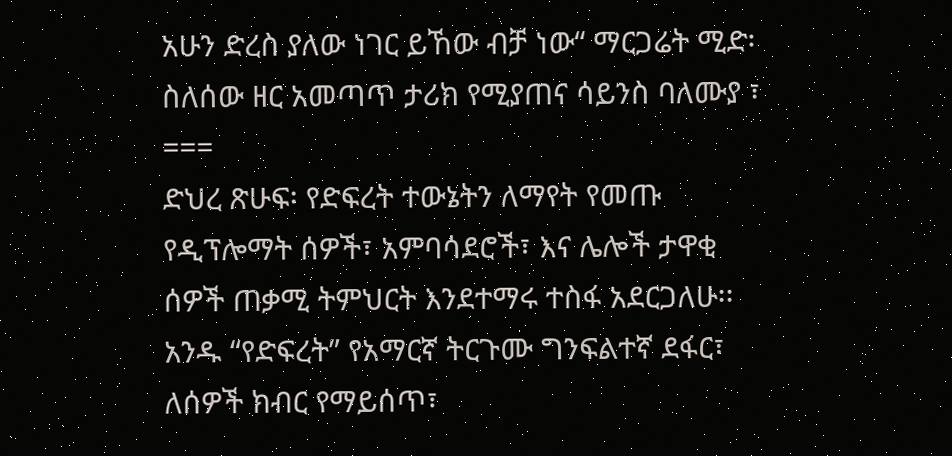አሁን ድረስ ያለው ነገር ይኸው ብቻ ነው“ ማርጋሬት ሚድ፡ ስለሰው ዘር አመጣጥ ታሪክ የሚያጠና ሳይንስ ባለሙያ ፣
===
ድህረ ጽሁፍ፡ የድፍረት ተውኔትን ለማየት የመጡ የዲፕሎማት ሰዎች፣ አምባሳደሮች፣ እና ሌሎች ታዋቂ ሰዎች ጠቃሚ ትምህርት እንደተማሩ ተስፋ አደርጋለሁ፡፡ አንዱ “የድፍረት” የአማርኛ ትርጉሙ ግንፍልተኛ ደፋር፣ ለሰዎች ክብር የማይሰጥ፣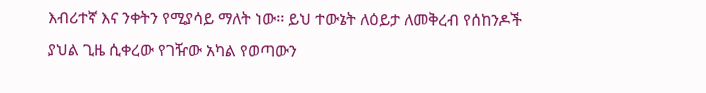እብሪተኛ እና ንቀትን የሚያሳይ ማለት ነው፡፡ ይህ ተውኔት ለዕይታ ለመቅረብ የሰከንዶች ያህል ጊዜ ሲቀረው የገዥው አካል የወጣውን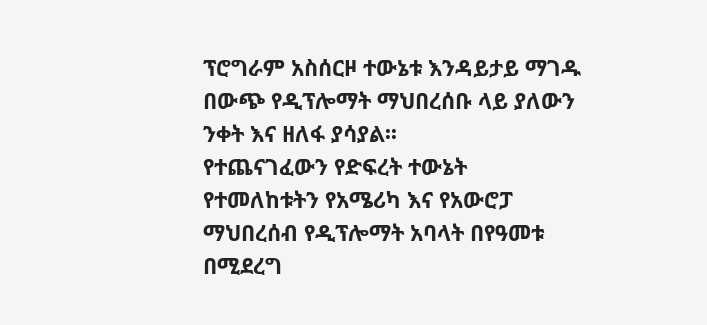ፕሮግራም አስሰርዞ ተውኔቱ እንዳይታይ ማገዱ በውጭ የዲፕሎማት ማህበረሰቡ ላይ ያለውን ንቀት እና ዘለፋ ያሳያል፡፡
የተጨናገፈውን የድፍረት ተውኔት የተመለከቱትን የአሜሪካ እና የአውሮፓ ማህበረሰብ የዲፕሎማት አባላት በየዓመቱ በሚደረግ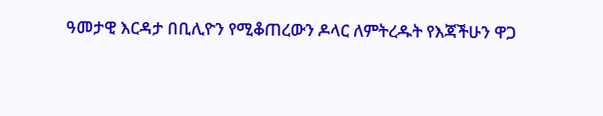ዓመታዊ እርዳታ በቢሊዮን የሚቆጠረውን ዶላር ለምትረዱት የእጃችሁን ዋጋ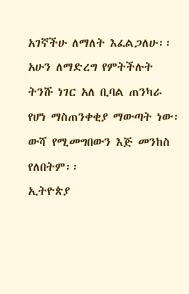አገኛችሁ ለማለት እፈልጋለሁ፡፡ አሁን ለማድረግ የምትችሉት ትንሹ ነገር አለ ቢባል ጠንካራ የሆነ ማስጠንቀቂያ ማውጣት ነው፡ ውሻ የሚመግበውን እጅ መንከስ የለበትም፡፡
ኢትዮጵያ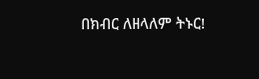በክብር ለዘላለም ትኑር!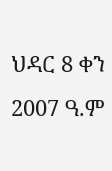ህዳር 8 ቀን 2007 ዓ.ም